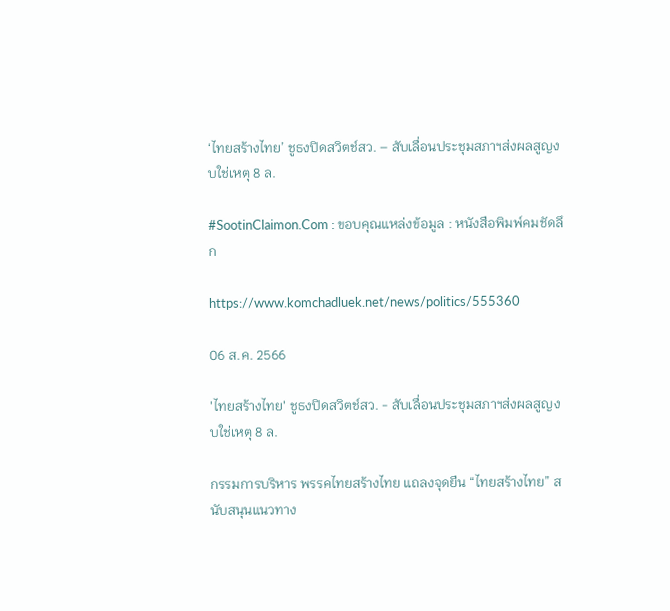‘ไทยสร้างไทย’ ชูธงปิดสวิตช์สว. – สับเลื่อนประชุมสภาฯส่งผลสูญงบใช่เหตุ 8 ล.

#SootinClaimon.Com : ขอบคุณแหล่งข้อมูล : หนังสือพิมพ์คมชัดลึก

https://www.komchadluek.net/news/politics/555360

06 ส.ค. 2566

'ไทยสร้างไทย' ชูธงปิดสวิตช์สว. - สับเลื่อนประชุมสภาฯส่งผลสูญงบใช่เหตุ 8 ล.

กรรมการบริหาร พรรคไทยสร้างไทย แถลงจุดยืน “ไทยสร้างไทย” สนับสนุนแนวทาง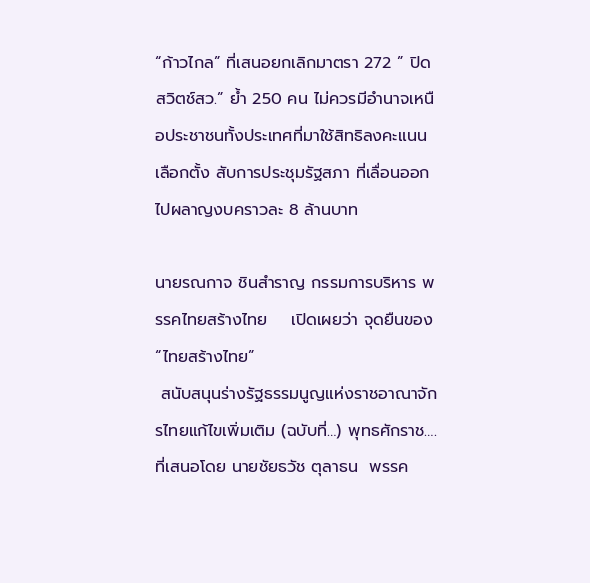“ก้าวไกล” ที่เสนอยกเลิกมาตรา 272 ” ปิดสวิตช์สว.” ย้ำ 250 คน ไม่ควรมีอำนาจเหนือประชาชนทั้งประเทศที่มาใช้สิทธิลงคะแนนเลือกตั้ง สับการประชุมรัฐสภา ที่เลื่อนออกไปผลาญงบคราวละ 8 ล้านบาท

นายรณกาจ ชินสำราญ กรรมการบริหาร พรรคไทยสร้างไทย    เปิดเผยว่า จุดยืนของ “ไทยสร้างไทย”
 สนับสนุนร่างรัฐธรรมนูญแห่งราชอาณาจักรไทยแก้ไขเพิ่มเติม (ฉบับที่…) พุทธศักราช…. ที่เสนอโดย นายชัยธวัช ตุลาธน  พรรค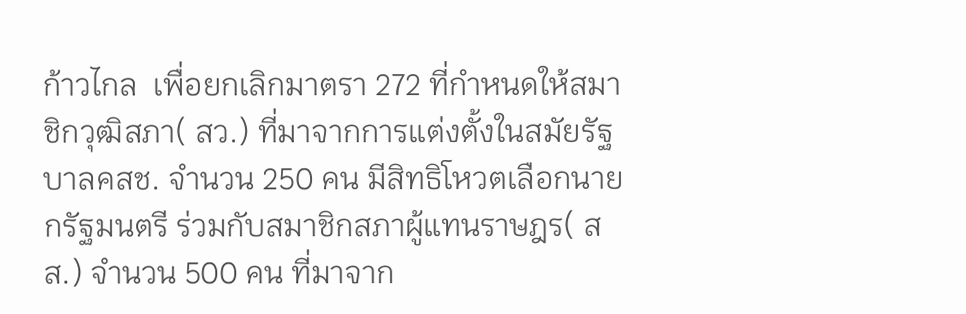ก้าวไกล  เพื่อยกเลิกมาตรา 272 ที่กำหนดให้สมาชิกวุฒิสภา( สว.) ที่มาจากการแต่งตั้งในสมัยรัฐบาลคสช. จำนวน 250 คน มีสิทธิโหวตเลือกนายกรัฐมนตรี ร่วมกับสมาชิกสภาผู้แทนราษฎร( สส.) จำนวน 500 คน ที่มาจาก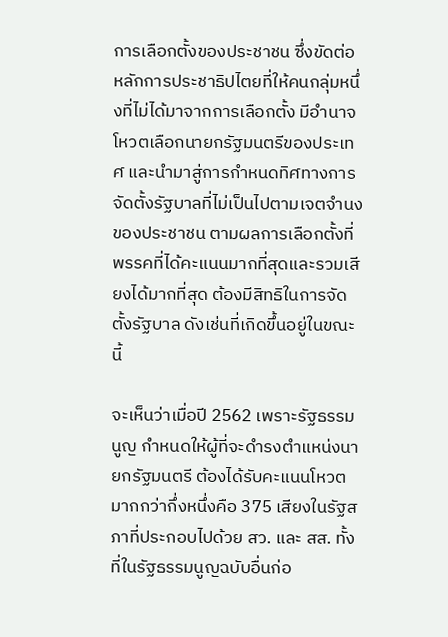การเลือกตั้งของประชาชน ซึ่งขัดต่อหลักการประชาธิปไตยที่ให้คนกลุ่มหนึ่งที่ไม่ได้มาจากการเลือกตั้ง มีอำนาจโหวตเลือกนายกรัฐมนตรีของประเทศ และนำมาสู่การกำหนดทิศทางการจัดตั้งรัฐบาลที่ไม่เป็นไปตามเจตจำนงของประชาชน ตามผลการเลือกตั้งที่พรรคที่ได้คะแนนมากที่สุดและรวมเสียงได้มากที่สุด ต้องมีสิทธิในการจัดตั้งรัฐบาล ดังเช่นที่เกิดขึ้นอยู่ในขณะนี้

จะเห็นว่าเมื่อปี 2562 เพราะรัฐธรรมนูญ กำหนดให้ผู้ที่จะดำรงตำแหน่งนายกรัฐมนตรี ต้องได้รับคะแนนโหวตมากกว่ากึ่งหนึ่งคือ 375 เสียงในรัฐสภาที่ประกอบไปด้วย สว. และ สส. ทั้งที่ในรัฐธรรมนูญฉบับอื่นก่อ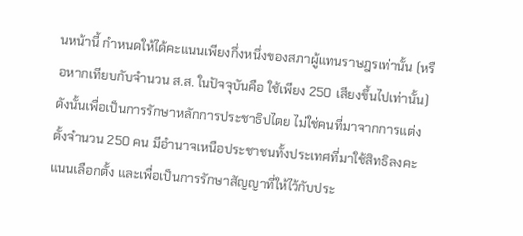นหน้านี้ กำหนดให้ได้คะแนนเพียงกึ่งหนึ่งของสภาผู้แทนราษฎรเท่านั้น (หรือหากเทียบกับจำนวน ส.ส. ในปัจจุบันคือ ใช้เพียง 250 เสียงขึ้นไปเท่านั้น)  ดังนั้นเพื่อเป็นการรักษาหลักการประชาธิปไตย ไม่ใช่คนที่มาจากการแต่งตั้งจำนวน 250 คน มีอำนาจเหนือประชาชนทั้งประเทศที่มาใช้สิทธิลงคะแนนเลือกตั้ง และเพื่อเป็นการรักษาสัญญาที่ให้ไว้กับประ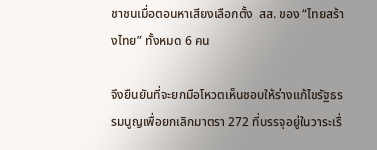ชาชนเมื่อตอนหาเสียงเลือกตั้ง  สส. ของ “ไทยสร้างไทย” ทั้งหมด 6 คน

จึงยืนยันที่จะยกมือโหวตเห็นชอบให้ร่างแก้ไขรัฐธรรมนูญเพื่อยกเลิกมาตรา 272 ที่บรรจุอยู่ในวาระเรื่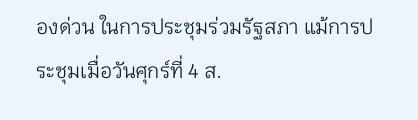องด่วน ในการประชุมร่วมรัฐสภา แม้การประชุมเมื่อวันศุกร์ที่ 4 ส.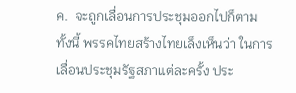ค.  จะถูกเลื่อนการประชุมออกไปก็ตาม
ทั้งนี้ พรรคไทยสร้างไทยเล็งเห็นว่า ในการเลื่อนประชุมรัฐสภาแต่ละครั้ง ประ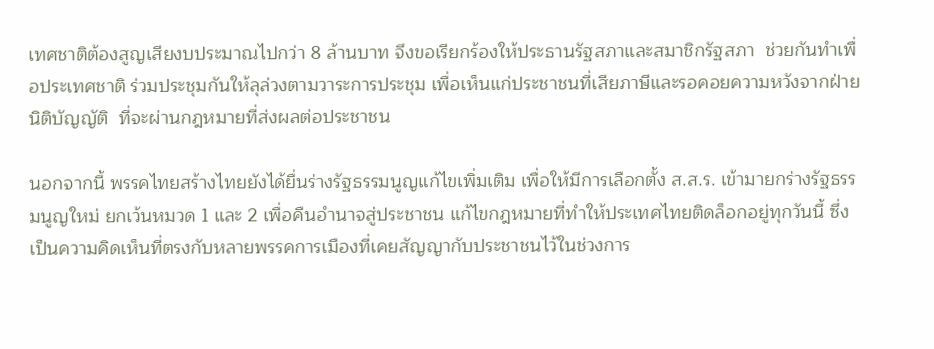เทศชาติต้องสูญเสียงบประมาณไปกว่า 8 ล้านบาท จึงขอเรียกร้องให้ประธานรัฐสภาและสมาชิกรัฐสภา  ช่วยกันทำเพื่อประเทศชาติ ร่วมประชุมกันให้ลุล่วงตามวาระการประชุม เพื่อเห็นแก่ประชาชนที่เสียภาษีและรอคอยความหวังจากฝ่ายนิติบัญญัติ  ที่จะผ่านกฎหมายที่ส่งผลต่อประชาชน

นอกจากนี้ พรรคไทยสร้างไทยยังได้ยื่นร่างรัฐธรรมนูญแก้ไขเพิ่มเติม เพื่อให้มีการเลือกตั้ง ส.ส.ร. เข้ามายกร่างรัฐธรรมนูญใหม่ ยกเว้นหมวด 1 และ 2 เพื่อคืนอำนาจสู่ประชาชน แก้ไขกฎหมายที่ทำให้ประเทศไทยติดล็อกอยู่ทุกวันนี้ ซึ่งเป็นความคิดเห็นที่ตรงกับหลายพรรคการเมืองที่เคยสัญญากับประชาชนไว้ในช่วงการ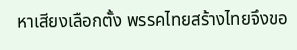หาเสียงเลือกตั้ง พรรคไทยสร้างไทยจึงขอ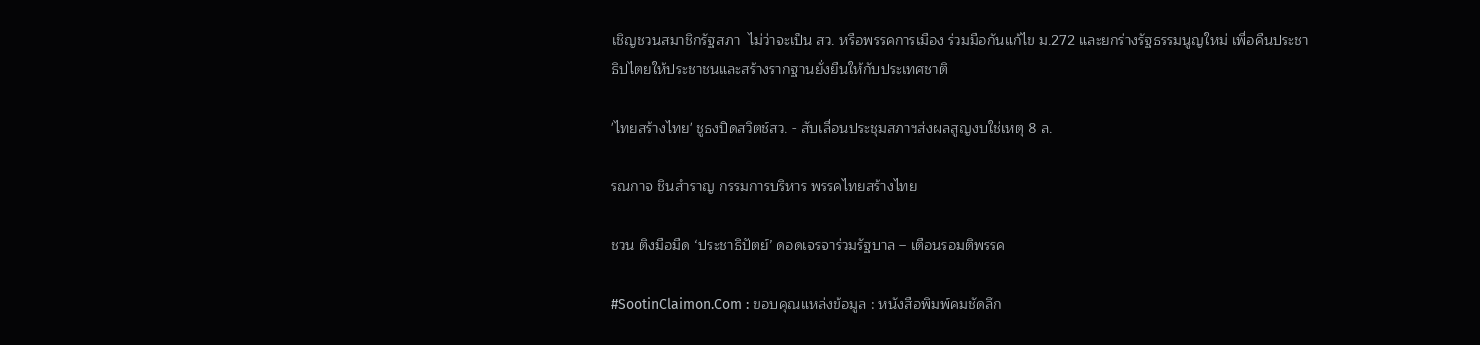เชิญชวนสมาชิกรัฐสภา  ไม่ว่าจะเป็น สว. หรือพรรคการเมือง ร่วมมือกันแก้ไข ม.272 และยกร่างรัฐธรรมนูญใหม่ เพื่อคืนประชาธิปไตยให้ประชาชนและสร้างรากฐานยั่งยืนให้กับประเทศชาติ

'ไทยสร้างไทย' ชูธงปิดสวิตช์สว. - สับเลื่อนประชุมสภาฯส่งผลสูญงบใช่เหตุ 8 ล.

รณกาจ ชินสำราญ กรรมการบริหาร พรรคไทยสร้างไทย

ชวน ติงมือมืด ‘ประชาธิปัตย์’ ดอดเจรจาร่วมรัฐบาล – เตือนรอมติพรรค

#SootinClaimon.Com : ขอบคุณแหล่งข้อมูล : หนังสือพิมพ์คมชัดลึก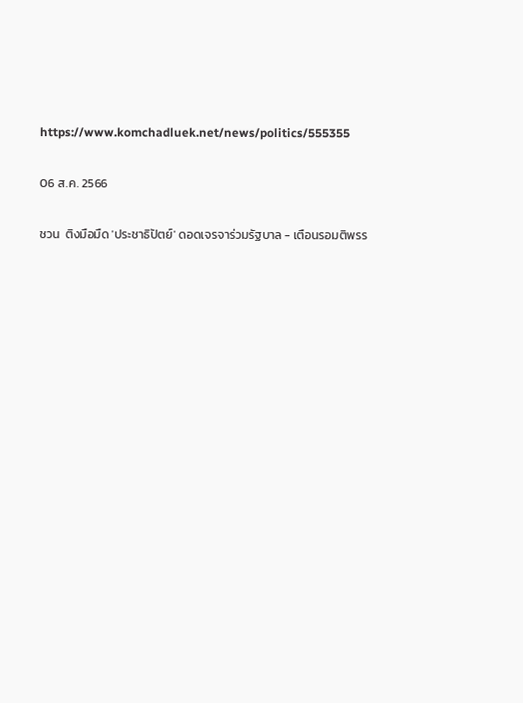https://www.komchadluek.net/news/politics/555355

06 ส.ค. 2566

ชวน  ติงมือมืด 'ประชาธิปัตย์' ดอดเจรจาร่วมรัฐบาล - เตือนรอมติพรร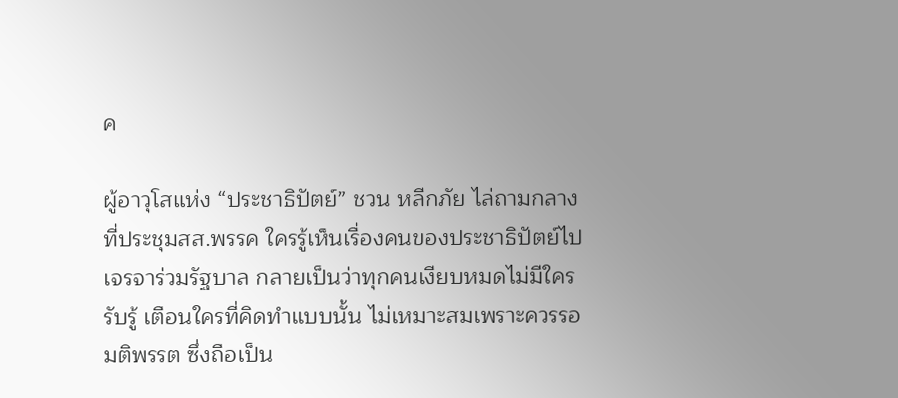ค

ผู้อาวุโสแห่ง “ประชาธิปัตย์” ชวน หลีกภัย ไล่ถามกลางที่ประชุมสส.พรรค ใครรู้เห็นเรื่องคนของประชาธิปัตย์ไปเจรจาร่วมรัฐบาล กลายเป็นว่าทุกคนเงียบหมดไม่มีใครรับรู้ เตือนใครที่คิดทำแบบนั้น ไม่เหมาะสมเพราะควรรอมติพรรต ซึ่งถือเป็น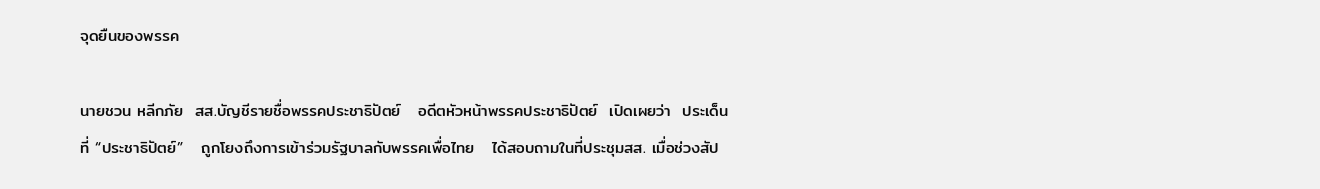จุดยืนของพรรค

นายชวน หลีกภัย  สส.บัญชีรายชื่อพรรคประชาธิปัตย์   อดีตหัวหน้าพรรคประชาธิปัตย์  เปิดเผยว่า  ประเด็นที่ “ประชาธิปัตย์”   ถูกโยงถึงการเข้าร่วมรัฐบาลกับพรรคเพื่อไทย   ได้สอบถามในที่ประชุมสส. เมื่อช่วงสัป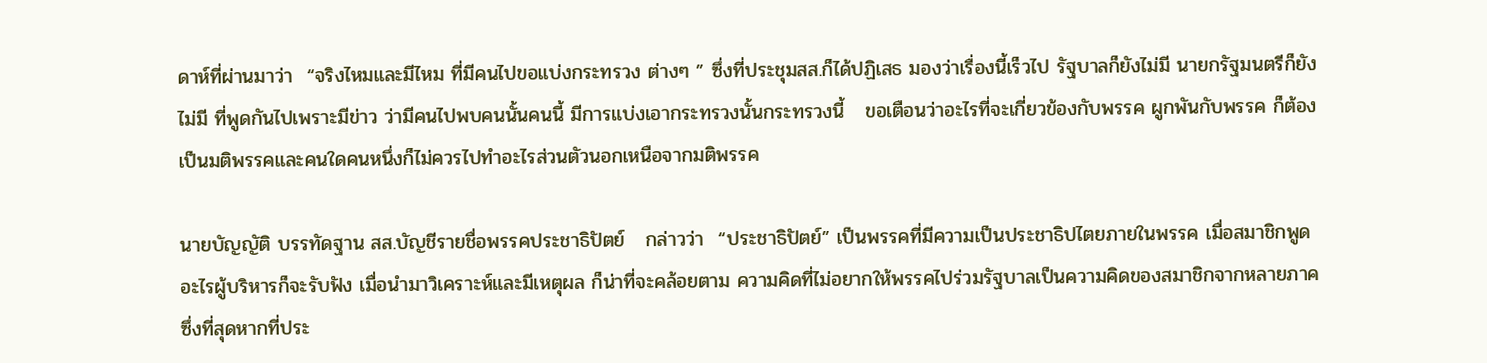ดาห์ที่ผ่านมาว่า  “จริงไหมและมีไหม ที่มีคนไปขอแบ่งกระทรวง ต่างๆ ” ซึ่งที่ประชุมสส.ก็ได้ปฏิเสธ มองว่าเรื่องนี้เร็วไป รัฐบาลก็ยังไม่มี นายกรัฐมนตรีก็ยังไม่มี ที่พูดกันไปเพราะมีข่าว ว่ามีคนไปพบคนนั้นคนนี้ มีการแบ่งเอากระทรวงนั้นกระทรวงนี้   ขอเตือนว่าอะไรที่จะเกี่ยวข้องกับพรรค ผูกพันกับพรรค ก็ต้องเป็นมติพรรคและคนใดคนหนึ่งก็ไม่ควรไปทำอะไรส่วนตัวนอกเหนือจากมติพรรค

นายบัญญัติ บรรทัดฐาน สส.บัญชีรายชื่อพรรคประชาธิปัตย์   กล่าวว่า  “ประชาธิปัตย์” เป็นพรรคที่มีความเป็นประชาธิปไตยภายในพรรค เมื่อสมาชิกพูดอะไรผู้บริหารก็จะรับฟัง เมื่อนำมาวิเคราะห์และมีเหตุผล ก็น่าที่จะคล้อยตาม ความคิดที่ไม่อยากให้พรรคไปร่วมรัฐบาลเป็นความคิดของสมาชิกจากหลายภาค ซึ่งที่สุดหากที่ประ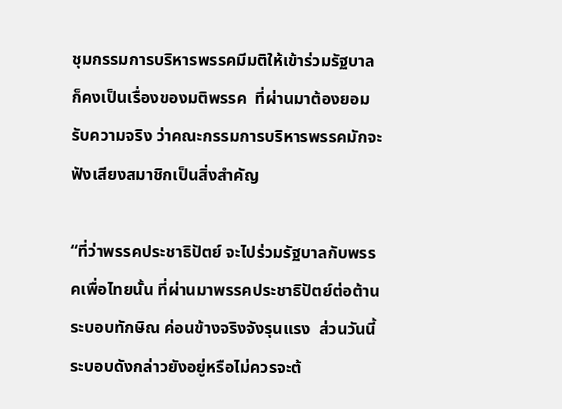ชุมกรรมการบริหารพรรคมีมติให้เข้าร่วมรัฐบาล ก็คงเป็นเรื่องของมติพรรค  ที่ผ่านมาต้องยอมรับความจริง ว่าคณะกรรมการบริหารพรรคมักจะฟังเสียงสมาชิกเป็นสิ่งสำคัญ

“ที่ว่าพรรคประชาธิปัตย์ จะไปร่วมรัฐบาลกับพรรคเพื่อไทยนั้น ที่ผ่านมาพรรคประชาธิปัตย์ต่อต้านระบอบทักษิณ ค่อนข้างจริงจังรุนแรง  ส่วนวันนี้ระบอบดังกล่าวยังอยู่หรือไม่ควรจะต้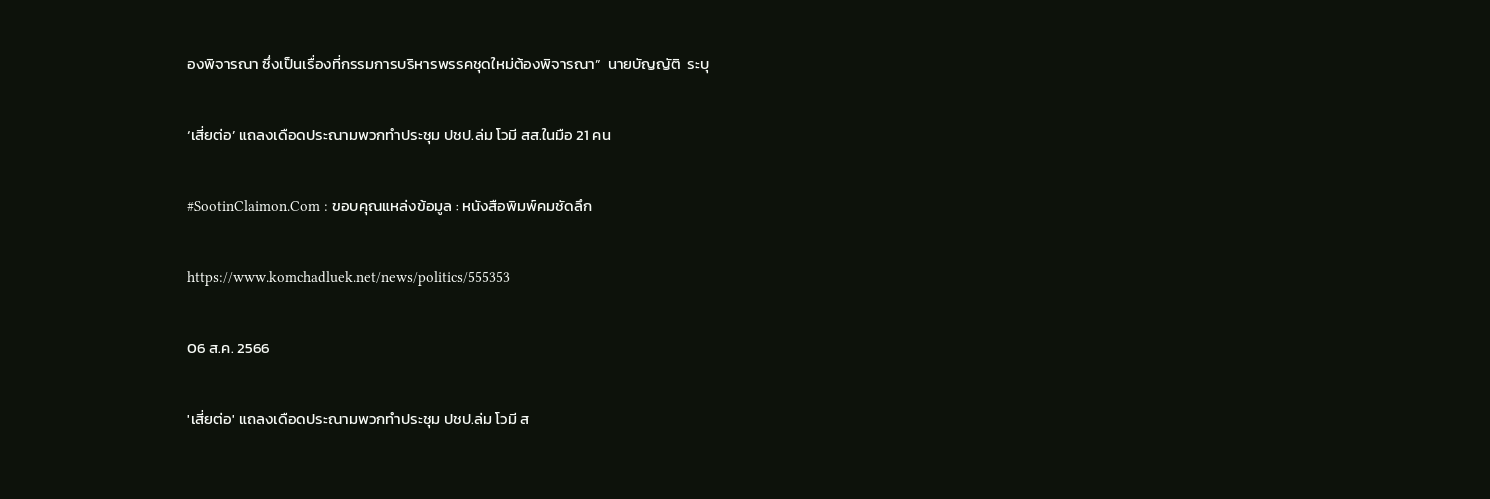องพิจารณา ซึ่งเป็นเรื่องที่กรรมการบริหารพรรคชุดใหม่ต้องพิจารณา”  นายบัญญัติ  ระบุ

‘เสี่ยต่อ’ แถลงเดือดประณามพวกทำประชุม ปชป.ล่ม โวมี สส.ในมือ 21 คน

#SootinClaimon.Com : ขอบคุณแหล่งข้อมูล : หนังสือพิมพ์คมชัดลึก

https://www.komchadluek.net/news/politics/555353

06 ส.ค. 2566

'เสี่ยต่อ' แถลงเดือดประณามพวกทำประชุม ปชป.ล่ม โวมี ส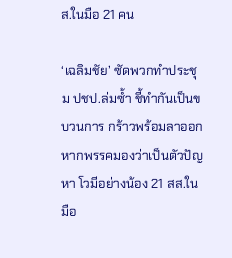ส.ในมือ 21 คน

‘เฉลิมชัย’ ซัดพวกทำประชุม ปชป.ล่มซ้ำ ชี้ทำกันเป็นขบวนการ กร้าวพร้อมลาออกหากพรรคมองว่าเป็นตัวปัญหา โวมีอย่างน้อง 21 สส.ในมือ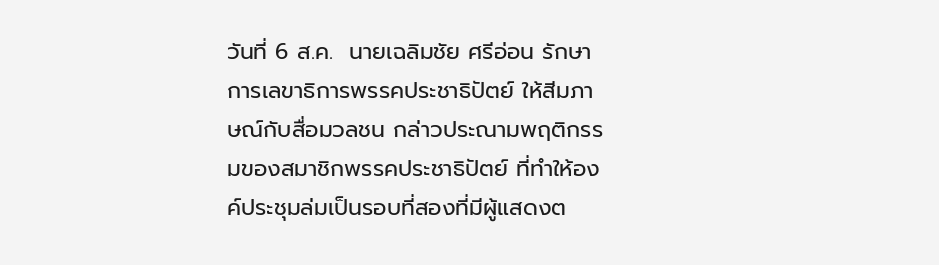วันที่ 6 ส.ค.  นายเฉลิมชัย ศรีอ่อน รักษาการเลขาธิการพรรคประชาธิปัตย์ ให้สีมภาษณ์กับสื่อมวลชน กล่าวประณามพฤติกรรมของสมาชิกพรรคประชาธิปัตย์ ที่ทำให้องค์ประชุมล่มเป็นรอบที่สองที่มีผู้แสดงต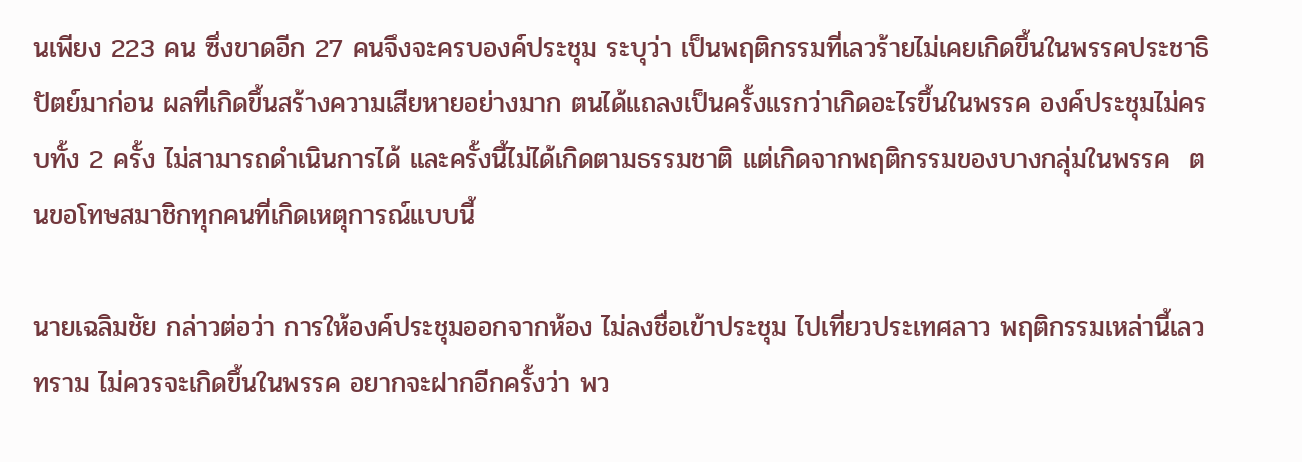นเพียง 223 คน ซึ่งขาดอีก 27 คนจึงจะครบองค์ประชุม ระบุว่า เป็นพฤติกรรมที่เลวร้ายไม่เคยเกิดขึ้นในพรรคประชาธิปัตย์มาก่อน ผลที่เกิดขึ้นสร้างความเสียหายอย่างมาก ตนได้แถลงเป็นครั้งแรกว่าเกิดอะไรขึ้นในพรรค องค์ประชุมไม่ครบทั้ง 2 ครั้ง ไม่สามารถดำเนินการได้ และครั้งนี้ไม่ได้เกิดตามธรรมชาติ แต่เกิดจากพฤติกรรมของบางกลุ่มในพรรค  ตนขอโทษสมาชิกทุกคนที่เกิดเหตุการณ์แบบนี้

นายเฉลิมชัย กล่าวต่อว่า การให้องค์ประชุมออกจากห้อง ไม่ลงชื่อเข้าประชุม ไปเที่ยวประเทศลาว พฤติกรรมเหล่านี้เลวทราม ไม่ควรจะเกิดขึ้นในพรรค อยากจะฝากอีกครั้งว่า พว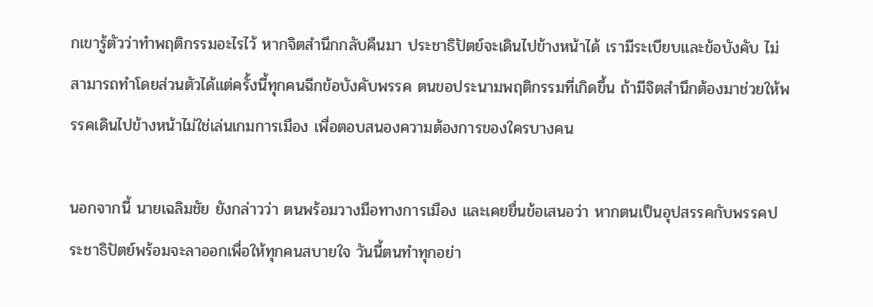กเขารู้ตัวว่าทำพฤติกรรมอะไรไว้ หากจิตสำนึกกลับคืนมา ประชาธิปัตย์จะเดินไปข้างหน้าได้ เรามีระเบียบและข้อบังคับ ไม่สามารถทำโดยส่วนตัวได้แต่ครั้งนี้ทุกคนฉีกข้อบังคับพรรค ตนขอประนามพฤติกรรมที่เกิดขึ้น ถ้ามีจิตสำนึกต้องมาช่วยให้พรรคเดินไปข้างหน้าไม่ใช่เล่นเกมการเมือง เพื่อตอบสนองความต้องการของใครบางคน

นอกจากนี้ นายเฉลิมชัย ยังกล่าวว่า ตนพร้อมวางมือทางการเมือง และเคยยื่นข้อเสนอว่า หากตนเป็นอุปสรรคกับพรรคประชาธิปัตย์พร้อมจะลาออกเพื่อให้ทุกคนสบายใจ วันนี้ตนทำทุกอย่า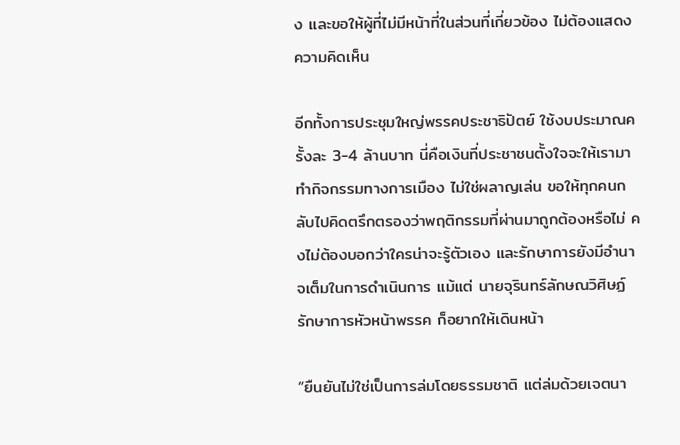ง และขอให้ผู้ที่ไม่มีหน้าที่ในส่วนที่เกี่ยวข้อง ไม่ต้องแสดงความคิดเห็น

อีกทั้งการประชุมใหญ่พรรคประชาธิปัตย์ ใช้งบประมาณครั้งละ 3-4 ล้านบาท นี่คือเงินที่ประชาชนตั้งใจจะให้เรามาทำกิจกรรมทางการเมือง ไม่ใช่ผลาญเล่น ขอให้ทุกคนกลับไปคิดตรึกตรองว่าพฤติกรรมที่ผ่านมาถูกต้องหรือไม่ คงไม่ต้องบอกว่าใครน่าจะรู้ตัวเอง และรักษาการยังมีอำนาจเต็มในการดำเนินการ แม้แต่ นายจุรินทร์ลักษณวิศิษฏ์ รักษาการหัวหน้าพรรค ก็อยากให้เดินหน้า

“ยืนยันไม่ใช่เป็นการล่มโดยธรรมชาติ แต่ล่มด้วยเจตนา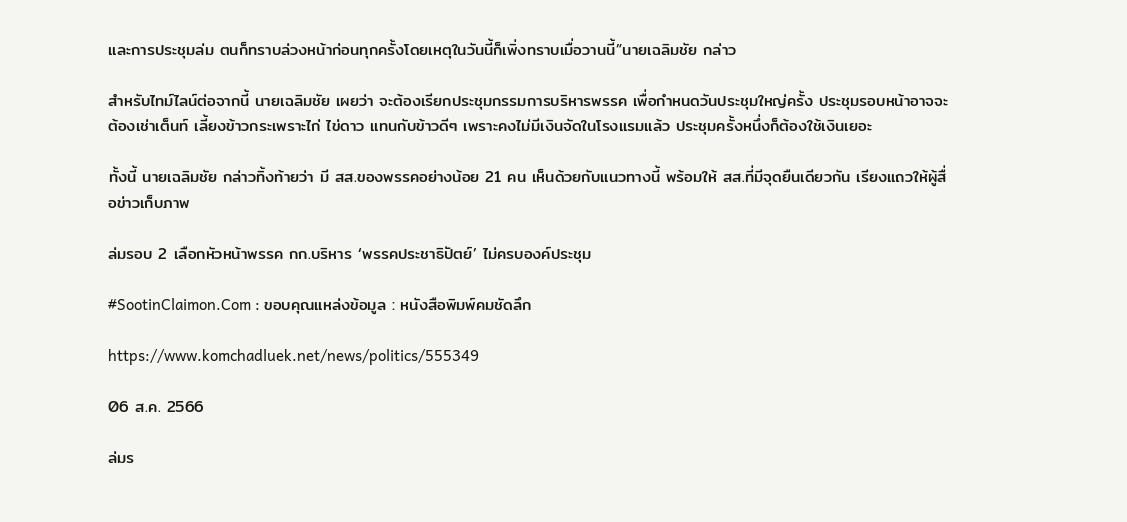และการประชุมล่ม ตนก็ทราบล่วงหน้าก่อนทุกครั้งโดยเหตุในวันนี้ก็เพิ่งทราบเมื่อวานนี้”นายเฉลิมชัย กล่าว

สำหรับไทม์ไลน์ต่อจากนี้ นายเฉลิมชัย เผยว่า จะต้องเรียกประชุมกรรมการบริหารพรรค เพื่อกำหนดวันประชุมใหญ่ครั้ง ประชุมรอบหน้าอาจจะต้องเช่าเต็นท์ เลี้ยงข้าวกระเพราะไก่ ไข่ดาว แทนกับข้าวดีๆ เพราะคงไม่มีเงินจัดในโรงแรมแล้ว ประชุมครั้งหนึ่งก็ต้องใช้เงินเยอะ

ทั้งนี้ นายเฉลิมชัย กล่าวทิ้งท้ายว่า มี สส.ของพรรคอย่างน้อย 21 คน เห็นด้วยกับแนวทางนี้ พร้อมให้ สส.ที่มีจุดยืนเดียวกัน เรียงแถวให้ผู้สื่อข่าวเก็บภาพ

ล่มรอบ 2 เลือกหัวหน้าพรรค กก.บริหาร ‘พรรคประชาธิปัตย์’ ไม่ครบองค์ประชุม

#SootinClaimon.Com : ขอบคุณแหล่งข้อมูล : หนังสือพิมพ์คมชัดลึก

https://www.komchadluek.net/news/politics/555349

06 ส.ค. 2566

ล่มร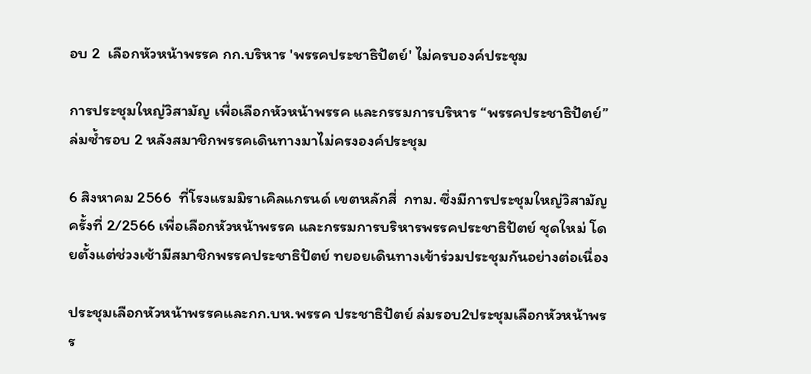อบ 2  เลือกหัวหน้าพรรค กก.บริหาร 'พรรคประชาธิปัตย์' ไม่ครบองค์ประชุม

การประชุมใหญ่วิสามัญ เพื่อเลือกหัวหน้าพรรค และกรรมการบริหาร “พรรคประชาธิปัตย์” ล่มซ้ำรอบ 2 หลังสมาชิกพรรคเดินทางมาไม่ครงองค์ประชุม

6 สิงหาคม 2566  ที่โรงแรมมิราเคิลแกรนด์ เขตหลักสี่  กทม. ซึ่งมีการประชุมใหญ่วิสามัญครั้งที่ 2/2566 เพื่อเลือกหัวหน้าพรรค และกรรมการบริหารพรรคประชาธิปัตย์ ชุดใหม่ โดยตั้งแต่ช่วงเช้ามีสมาชิกพรรคประชาธิปัตย์ ทยอยเดินทางเข้าร่วมประชุมกันอย่างต่อเนื่อง

ประชุมเลือกหัวหน้าพรรคและกก.บห.พรรค ประชาธิปัตย์ ล่มรอบ2ประชุมเลือกหัวหน้าพรร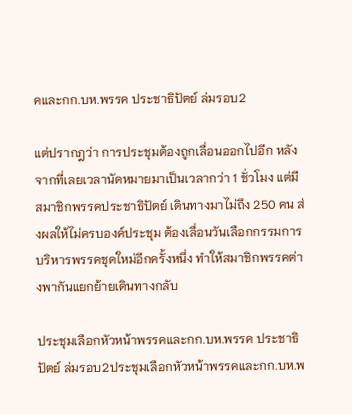คและกก.บห.พรรค ประชาธิปัตย์ ล่มรอบ2

แต่ปรากฎว่า การประชุมต้องถูกเลื่อนออกไปอีก หลังจากที่เลยเวลานัดหมายมาเป็นเวลากว่า 1 ชั่วโมง แต่มีสมาชิกพรรคประชาธิปัตย์ เดินทางมาไม่ถึง 250 คน ส่งผลให้ไม่ครบองค์ประชุม ต้องเลื่อนวันเลือกกรรมการบริหารพรรคชุดใหม่อีกครั้งหนึ่ง ทำให้สมาชิกพรรคต่างพากันแยกย้ายเดินทางกลับ

ประชุมเลือกหัวหน้าพรรคและกก.บห.พรรค ประชาธิปัตย์ ล่มรอบ2ประชุมเลือกหัวหน้าพรรคและกก.บห.พ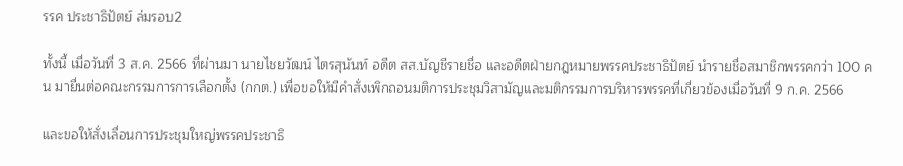รรค ประชาธิปัตย์ ล่มรอบ2

ทั้งนี้ เมื่อวันที่ 3 ส.ค. 2566 ที่ผ่านมา นายไชยวัฒน์ ไตรสุนันท์ อดีต สส.บัญชีรายชื่อ และอดีตฝ่ายกฎหมายพรรคประชาธิปัตย์ นำรายชื่อสมาชิกพรรคกว่า 100 คน มายื่นต่อคณะกรรมการการเลือกตั้ง (กกต.) เพื่อขอให้มีคำสั่งเพิกถอนมติการประชุมวิสามัญและมติกรรมการบริหารพรรคที่เกี่ยวข้องเมื่อวันที่ 9 ก.ค. 2566

และขอให้สั่งเลื่อนการประชุมใหญ่พรรคประชาธิ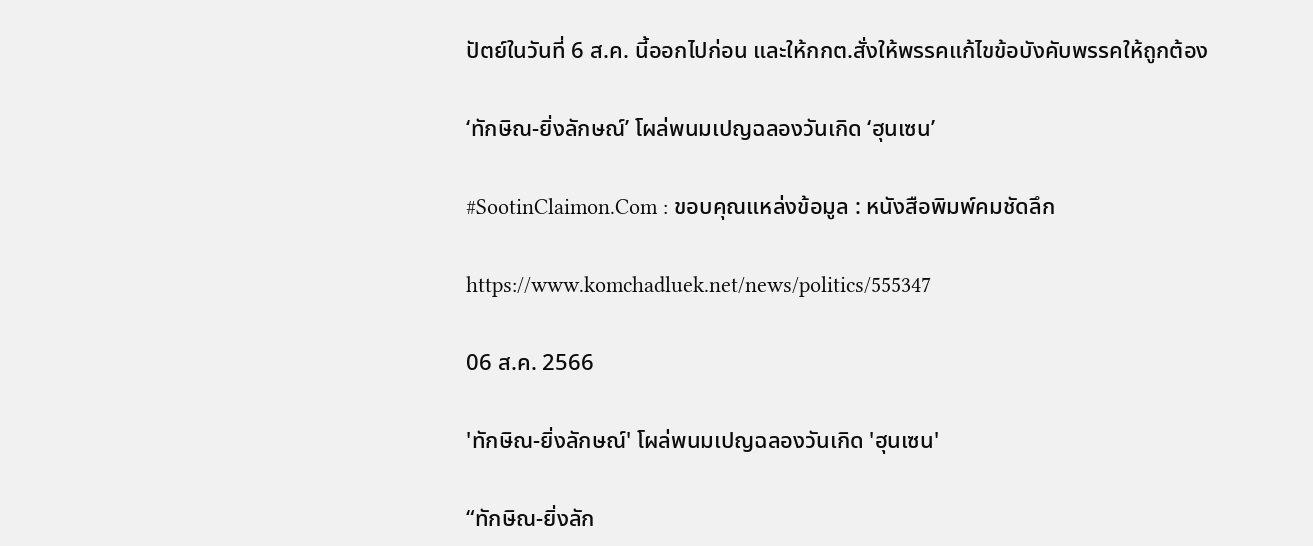ปัตย์ในวันที่ 6 ส.ค. นี้ออกไปก่อน และให้กกต.สั่งให้พรรคแก้ไขข้อบังคับพรรคให้ถูกต้อง

‘ทักษิณ-ยิ่งลักษณ์’ โผล่พนมเปญฉลองวันเกิด ‘ฮุนเซน’

#SootinClaimon.Com : ขอบคุณแหล่งข้อมูล : หนังสือพิมพ์คมชัดลึก

https://www.komchadluek.net/news/politics/555347

06 ส.ค. 2566

'ทักษิณ-ยิ่งลักษณ์' โผล่พนมเปญฉลองวันเกิด 'ฮุนเซน'

“ทักษิณ-ยิ่งลัก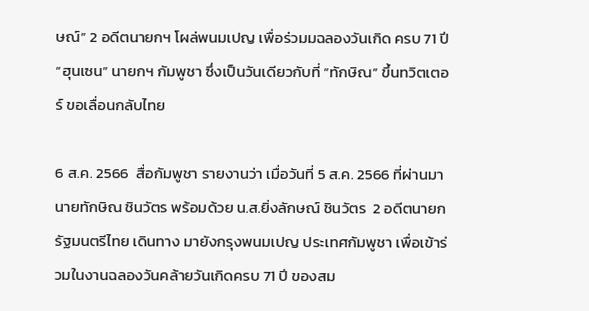ษณ์” 2 อดีตนายกฯ โผล่พนมเปญ เพื่อร่วมมฉลองวันเกิด ครบ 71 ปี “ฮุนเซน” นายกฯ กัมพูชา ซึ่งเป็นวันเดียวกับที่ “ทักษิณ” ขึ้นทวิตเตอร์ ขอเลื่อนกลับไทย

6 ส.ค. 2566  สื่อกัมพูชา รายงานว่า เมื่อวันที่ 5 ส.ค. 2566 ที่ผ่านมา นายทักษิณ ชินวัตร พร้อมด้วย น.ส.ยิ่งลักษณ์ ชินวัตร  2 อดีตนายกรัฐมนตรีไทย เดินทาง มายังกรุงพนมเปญ ประเทศกัมพูชา เพื่อเข้าร่วมในงานฉลองวันคล้ายวันเกิดครบ 71 ปี ของสม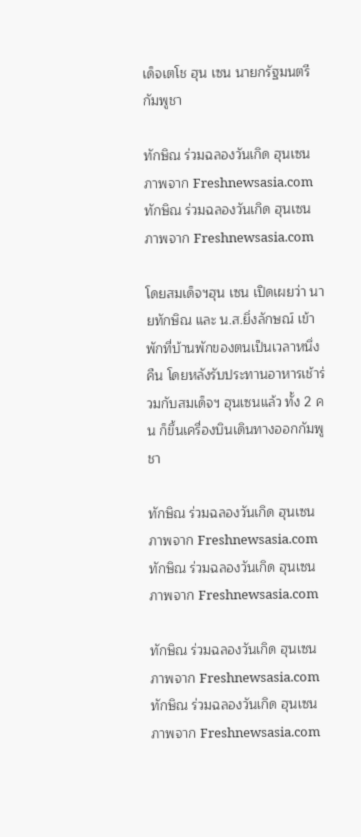เด็จเตโช ฮุน เซน นายกรัฐมนตรีกัมพูชา

ทักษิณ ร่วมฉลองวันเกิด ฮุนเซน  ภาพจาก Freshnewsasia.com ทักษิณ ร่วมฉลองวันเกิด ฮุนเซน ภาพจาก Freshnewsasia.com

โดยสมเด็จฯฮุน เซน เปิดเผยว่า นายทักษิณ และ น.ส.ยิ่งลักษณ์ เข้าพักที่บ้านพักของตนเป็นเวลาหนึ่งคืน โดยหลังรับประทานอาหารเช้าร่วมกับสมเด็จฯ ฮุนเซนแล้ว ทั้ง 2 คน ก็ขึ้นเครื่องบินเดินทางออกกัมพูชา

ทักษิณ ร่วมฉลองวันเกิด ฮุนเซน  ภาพจาก Freshnewsasia.com ทักษิณ ร่วมฉลองวันเกิด ฮุนเซน ภาพจาก Freshnewsasia.com

ทักษิณ ร่วมฉลองวันเกิด ฮุนเซน  ภาพจาก Freshnewsasia.com ทักษิณ ร่วมฉลองวันเกิด ฮุนเซน ภาพจาก Freshnewsasia.com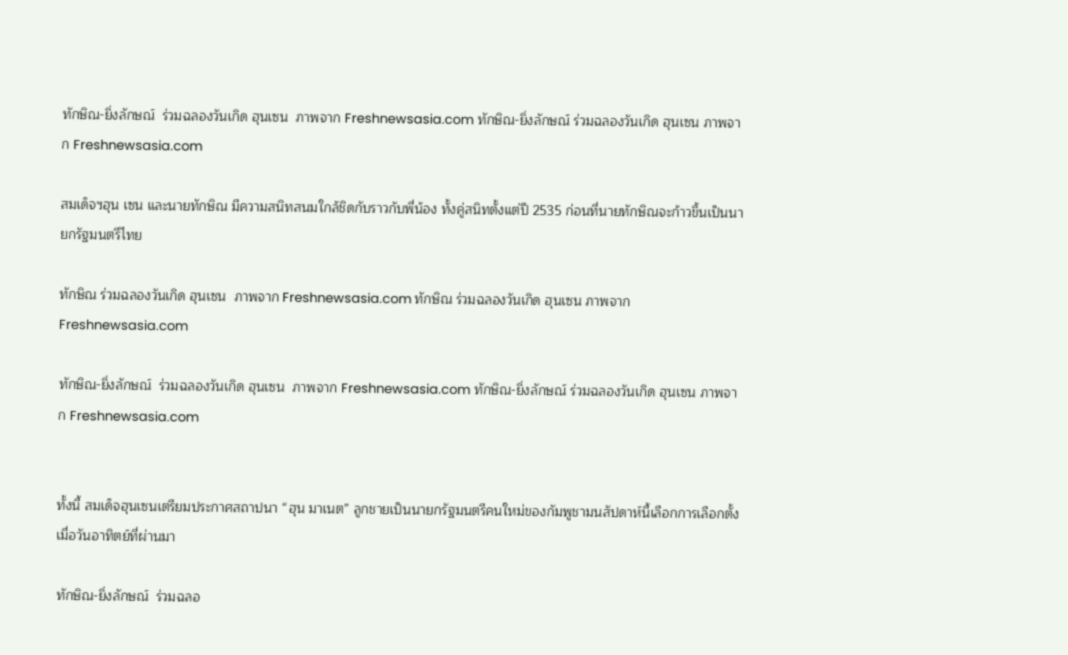ทักษิณ-ยิ่งลักษณ์  ร่วมฉลองวันเกิด ฮุนเซน  ภาพจาก Freshnewsasia.com ทักษิณ-ยิ่งลักษณ์ ร่วมฉลองวันเกิด ฮุนเซน ภาพจาก Freshnewsasia.com

สมเด็จฯฮุน เซน และนายทักษิณ มีความสนิทสนมใกล้ชิดกับราวกับพี่น้อง ทั้งคู่สนิทตั้งแต่ปี 2535 ก่อนที่นายทักษิณจะก้าวขึ้นเป็นนายกรัฐมนตรีไทย

ทักษิณ ร่วมฉลองวันเกิด ฮุนเซน  ภาพจาก Freshnewsasia.com ทักษิณ ร่วมฉลองวันเกิด ฮุนเซน ภาพจาก Freshnewsasia.com

ทักษิณ-ยิ่งลักษณ์  ร่วมฉลองวันเกิด ฮุนเซน  ภาพจาก Freshnewsasia.com ทักษิณ-ยิ่งลักษณ์ ร่วมฉลองวันเกิด ฮุนเซน ภาพจาก Freshnewsasia.com


ทั้งนี้ สมเด็จฮุนเซนเตรียมประกาศสถาปนา “ฮุน มาเนต” ลูกชายเป็นนายกรัฐมนตรีคนใหม่ของกัมพูชามนสัปดาห์นี้เลือกการเลือกตั้งเมื่อวันอาทิตย์ที่ผ่านมา

ทักษิณ-ยิ่งลักษณ์  ร่วมฉลอ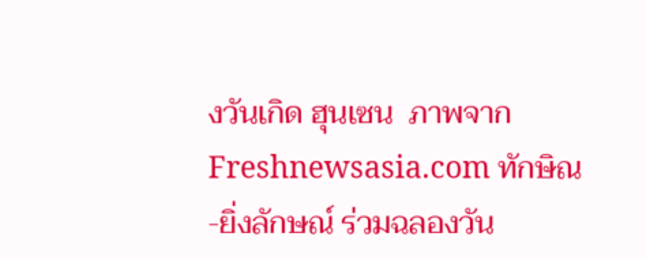งวันเกิด ฮุนเซน  ภาพจาก Freshnewsasia.com ทักษิณ-ยิ่งลักษณ์ ร่วมฉลองวัน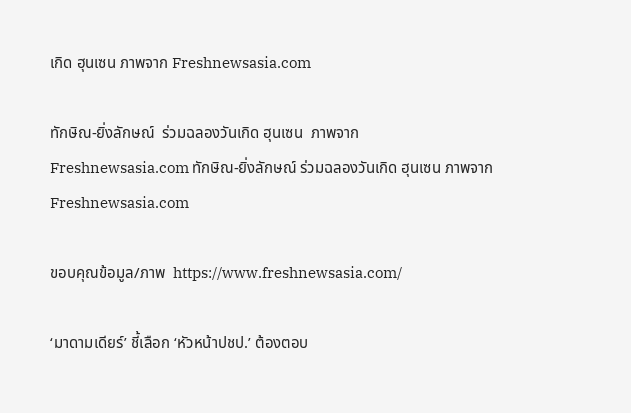เกิด ฮุนเซน ภาพจาก Freshnewsasia.com

ทักษิณ-ยิ่งลักษณ์  ร่วมฉลองวันเกิด ฮุนเซน  ภาพจาก Freshnewsasia.com ทักษิณ-ยิ่งลักษณ์ ร่วมฉลองวันเกิด ฮุนเซน ภาพจาก Freshnewsasia.com

ขอบคุณข้อมูล/ภาพ  https://www.freshnewsasia.com/

‘มาดามเดียร์’ ชี้เลือก ‘หัวหน้าปชป.’ ต้องตอบ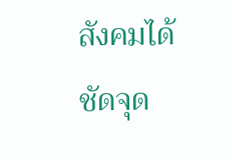สังคมได้ชัดจุด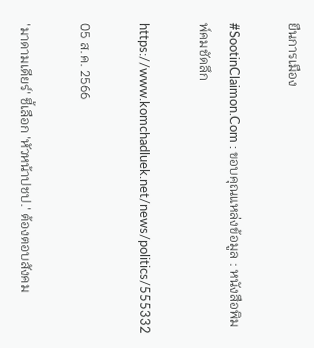ยืนการเมือง

#SootinClaimon.Com : ขอบคุณแหล่งข้อมูล : หนังสือพิมพ์คมชัดลึก

https://www.komchadluek.net/news/politics/555332

05 ส.ค. 2566

'มาดามเดียร์' ชี้เลือก 'หัวหน้าปชป.' ต้องตอบสังคม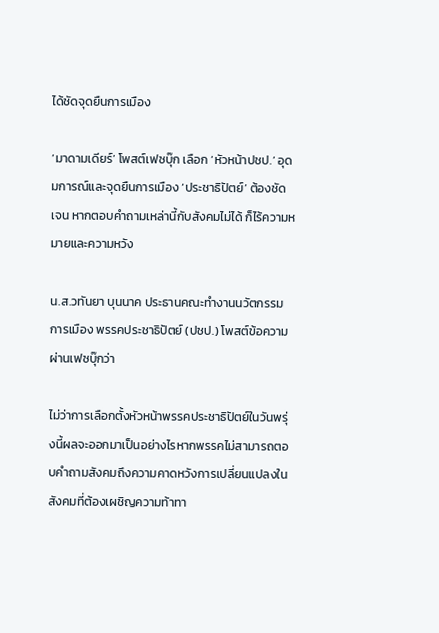ได้ชัดจุดยืนการเมือง

‘มาดามเดียร์’ โพสต์เฟซบุ๊ก เลือก ‘หัวหน้าปชป.’ อุดมการณ์และจุดยืนการเมือง ‘ประชาธิปัตย์’ ต้องชัดเจน หากตอบคำถามเหล่านี้กับสังคมไม่ได้ ก็ไร้ความหมายและความหวัง

น.ส.วทันยา บุนนาค ประธานคณะทำงานนวัตกรรมการเมือง พรรคประชาธิปัตย์ (ปชป.) โพสต์ข้อความผ่านเฟซบุ๊กว่า

ไม่ว่าการเลือกตั้งหัวหน้าพรรคประชาธิปัตย์ในวันพรุ่งนี้ผลจะออกมาเป็นอย่างไรหากพรรคไม่สามารถตอบคำถามสังคมถึงความคาดหวังการเปลี่ยนแปลงในสังคมที่ต้องเผชิญความท้าทา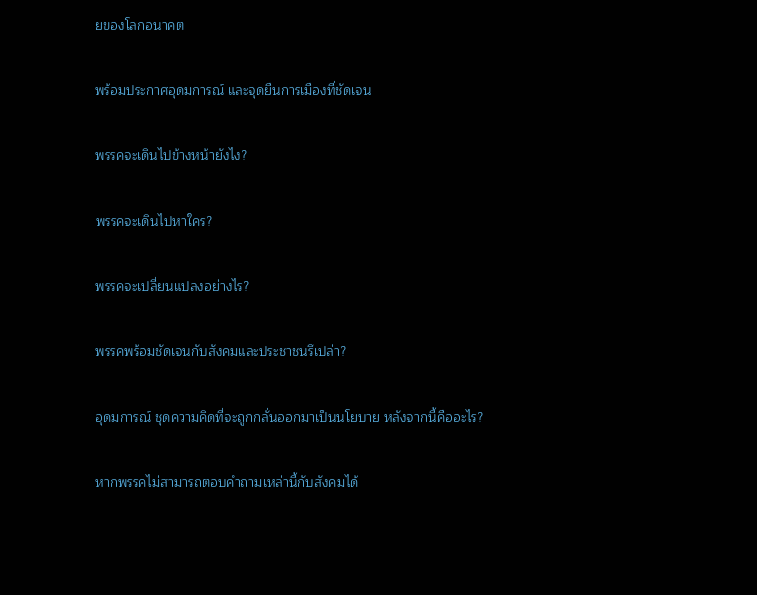ยของโลกอนาคต

พร้อมประกาศอุดมการณ์ และจุดยืนการเมืองที่ชัดเจน

พรรคจะเดินไปข้างหน้ายังไง?

พรรคจะเดินไปหาใคร?

พรรคจะเปลี่ยนแปลงอย่างไร?

พรรคพร้อมชัดเจนกับสังคมและประชาชนรึเปล่า?

อุดมการณ์ ชุดความคิดที่จะถูกกลั่นออกมาเป็นนโยบาย หลังจากนี้คืออะไร?

หากพรรคไม่สามารถตอบคำถามเหล่านี้กับสังคมได้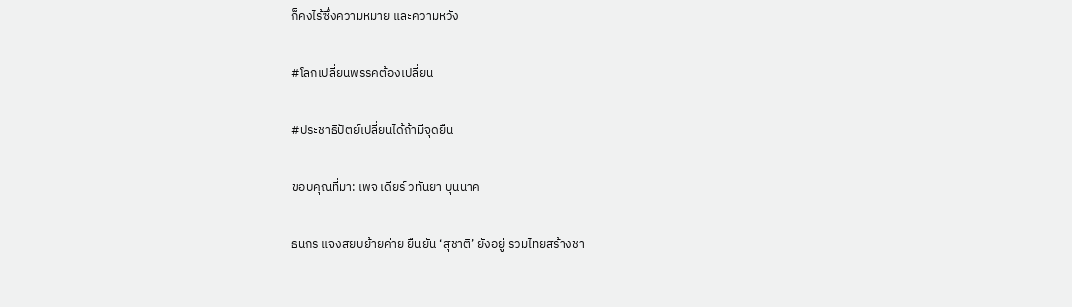ก็คงไร้ซึ่งความหมาย และความหวัง

#โลกเปลี่ยนพรรคต้องเปลี่ยน

#ประชาธิปัตย์เปลี่ยนได้ถ้ามีจุดยืน

ขอบคุณที่มา: เพจ เดียร์ วทันยา บุนนาค

ธนกร แจงสยบย้ายค่าย ยืนยัน ‘สุชาติ’ ยังอยู่ รวมไทยสร้างชา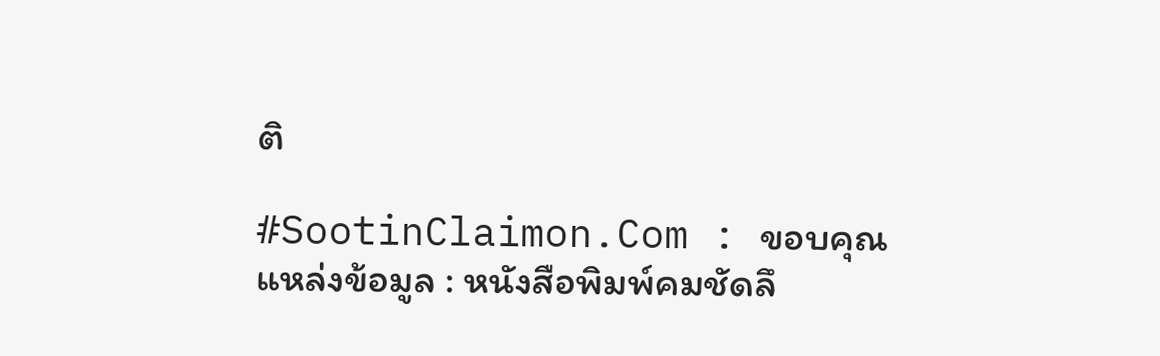ติ

#SootinClaimon.Com : ขอบคุณแหล่งข้อมูล : หนังสือพิมพ์คมชัดลึ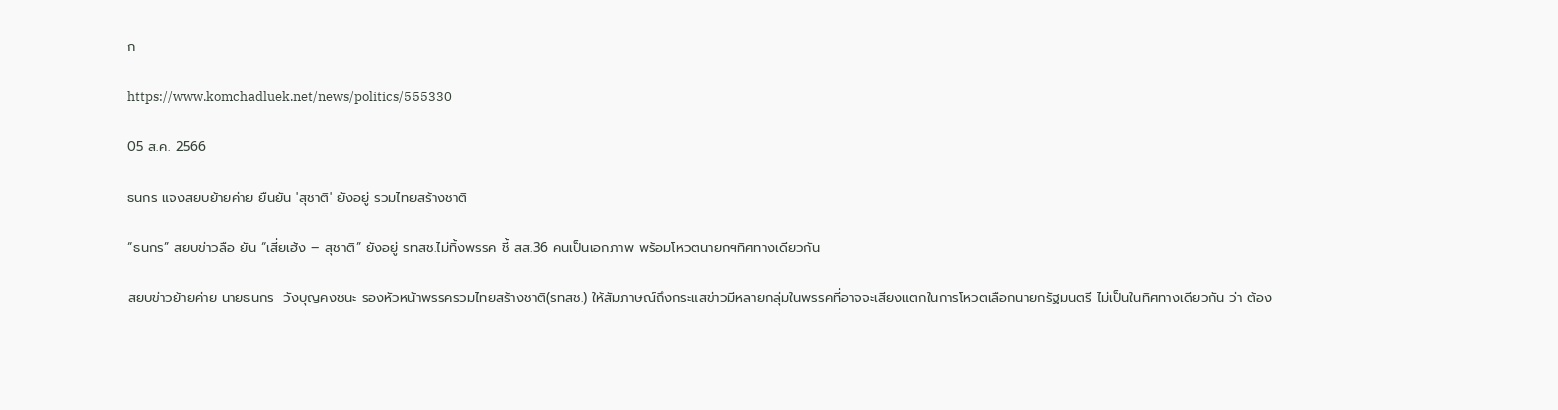ก

https://www.komchadluek.net/news/politics/555330

05 ส.ค. 2566

ธนกร แจงสยบย้ายค่าย ยืนยัน 'สุชาติ' ยังอยู่ รวมไทยสร้างชาติ

“ธนกร” สยบข่าวลือ ยัน “เสี่ยเฮ้ง – สุชาติ” ยังอยู่ รทสช.ไม่ทิ้งพรรค ชี้ สส.36 คนเป็นเอกภาพ พร้อมโหวตนายกฯทิศทางเดียวกัน

สยบข่าวย้ายค่าย นายธนกร  วังบุญคงชนะ รองหัวหน้าพรรครวมไทยสร้างชาติ(รทสช.) ให้สัมภาษณ์ถึงกระแสข่าวมีหลายกลุ่มในพรรคที่อาจจะเสียงแตกในการโหวตเลือกนายกรัฐมนตรี ไม่เป็นในทิศทางเดียวกัน ว่า ต้อง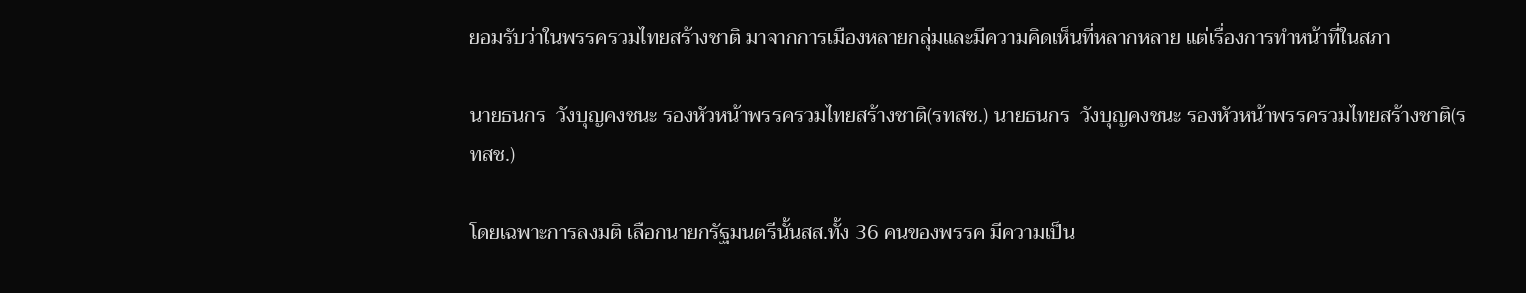ยอมรับว่าในพรรครวมไทยสร้างชาติ มาจากการเมืองหลายกลุ่มและมีความคิดเห็นที่หลากหลาย แต่เรื่องการทำหน้าที่ในสภา

นายธนกร  วังบุญคงชนะ รองหัวหน้าพรรครวมไทยสร้างชาติ(รทสช.) นายธนกร  วังบุญคงชนะ รองหัวหน้าพรรครวมไทยสร้างชาติ(รทสช.)

โดยเฉพาะการลงมติ เลือกนายกรัฐมนตรีนั้นสส.ทั้ง 36 คนของพรรค มีความเป็น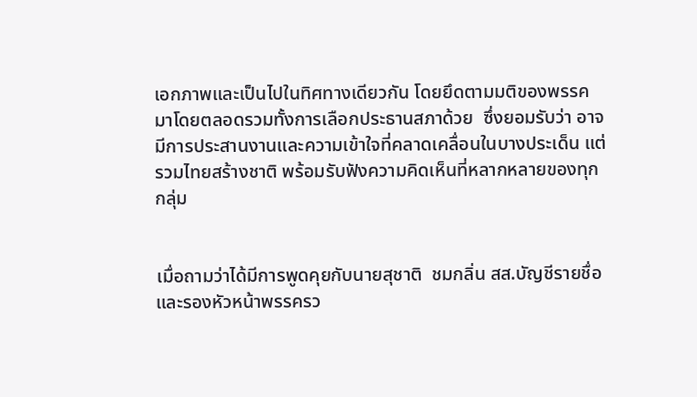เอกภาพและเป็นไปในทิศทางเดียวกัน โดยยึดตามมติของพรรคมาโดยตลอดรวมทั้งการเลือกประธานสภาด้วย  ซึ่งยอมรับว่า อาจมีการประสานงานและความเข้าใจที่คลาดเคลื่อนในบางประเด็น แต่รวมไทยสร้างชาติ พร้อมรับฟังความคิดเห็นที่หลากหลายของทุกกลุ่ม


เมื่อถามว่าได้มีการพูดคุยกับนายสุชาติ  ชมกลิ่น สส.บัญชีรายชื่อและรองหัวหน้าพรรครว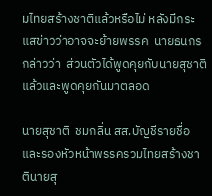มไทยสร้างชาติแล้วหรือไม่ หลังมีกระแสข่าวว่าอาจจะย้ายพรรค  นายธนกร กล่าวว่า  ส่วนตัวได้พูดคุยกับนายสุชาติแล้วและพูดคุยกันมาตลอด

นายสุชาติ  ชมกลิ่น สส.บัญชีรายชื่อและรองหัวหน้าพรรครวมไทยสร้างชาตินายสุ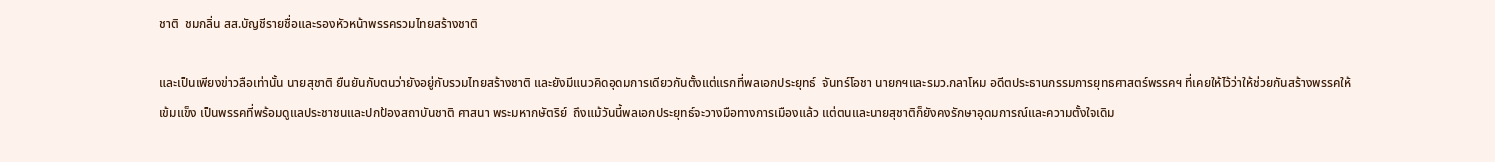ชาติ  ชมกลิ่น สส.บัญชีรายชื่อและรองหัวหน้าพรรครวมไทยสร้างชาติ

และเป็นเพียงข่าวลือเท่านั้น นายสุชาติ ยืนยันกับตนว่ายังอยู่กับรวมไทยสร้างชาติ และยังมีแนวคิดอุดมการเดียวกันตั้งแต่แรกที่พลเอกประยุทธ์  จันทร์โอชา นายกฯและรมว.กลาโหม อดีตประธานกรรมการยุทธศาสตร์พรรคฯ ที่เคยให้ไว้ว่าให้ช่วยกันสร้างพรรคให้เข้มแข็ง เป็นพรรคที่พร้อมดูแลประชาชนและปกป้องสถาบันชาติ ศาสนา พระมหากษัตริย์  ถึงแม้วันนี้พลเอกประยุทธ์จะวางมือทางการเมืองแล้ว แต่ตนและนายสุชาติก็ยังคงรักษาอุดมการณ์และความตั้งใจเดิม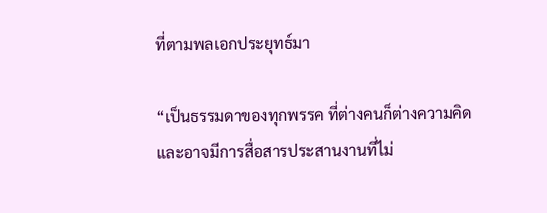ที่ตามพลเอกประยุทธ์มา

“เป็นธรรมดาของทุกพรรค ที่ต่างคนก็ต่างความคิด และอาจมีการสื่อสารประสานงานที่ไม่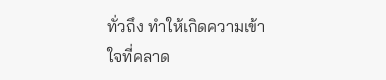ทั่วถึง ทำให้เกิดความเข้าใจที่คลาด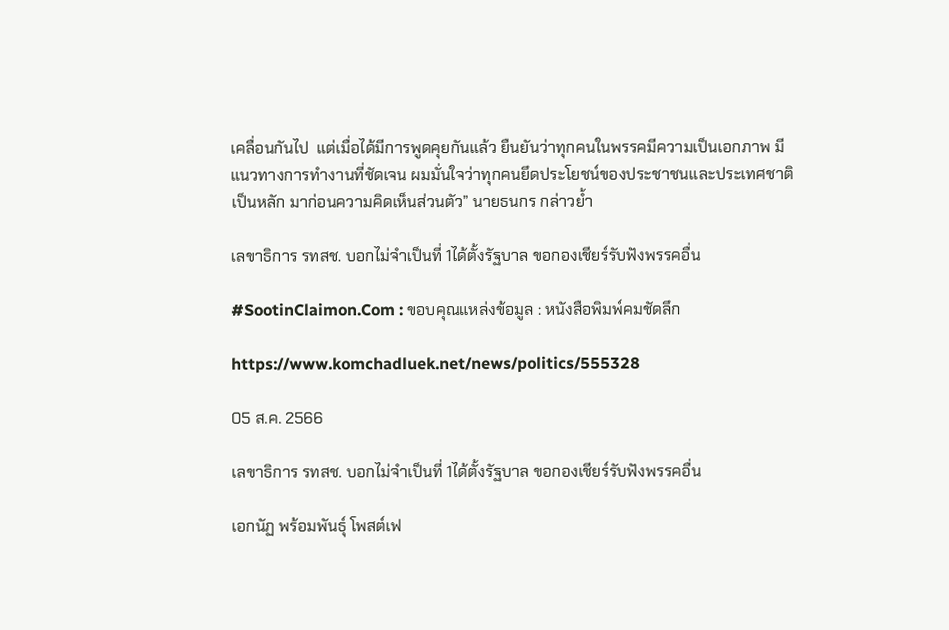เคลื่อนกันไป  แต่เมื่อได้มีการพูดคุยกันแล้ว ยืนยันว่าทุกคนในพรรคมีความเป็นเอกภาพ มีแนวทางการทำงานที่ชัดเจน ผมมั่นใจว่าทุกคนยึดประโยชน์ของประชาชนและประเทศชาติเป็นหลัก มาก่อนความคิดเห็นส่วนตัว” นายธนกร กล่าวย้ำ

เลขาธิการ รทสช. บอกไม่จำเป็นที่ 1ได้ตั้งรัฐบาล ขอกองเชียร์รับฟังพรรคอื่น

#SootinClaimon.Com : ขอบคุณแหล่งข้อมูล : หนังสือพิมพ์คมชัดลึก

https://www.komchadluek.net/news/politics/555328

05 ส.ค. 2566

เลขาธิการ รทสช. บอกไม่จำเป็นที่ 1ได้ตั้งรัฐบาล ขอกองเชียร์รับฟังพรรคอื่น

เอกนัฏ พร้อมพันธุ์ โพสต์เฟ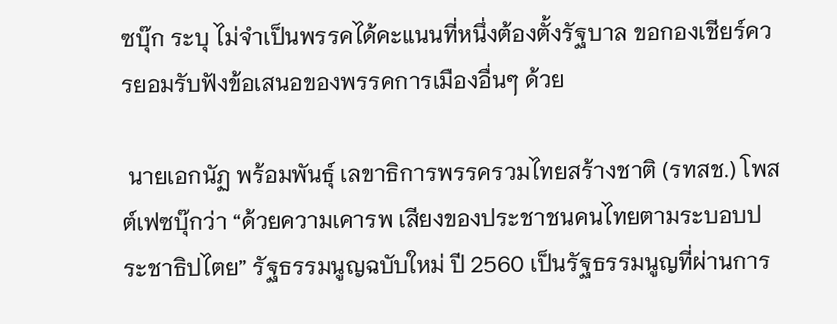ซบุ๊ก ระบุ ไม่จำเป็นพรรคได้คะแนนที่หนึ่งต้องตั้งรัฐบาล ขอกองเชียร์ควรยอมรับฟังข้อเสนอของพรรคการเมืองอื่นๆ ด้วย

 นายเอกนัฏ พร้อมพันธุ์ เลขาธิการพรรครวมไทยสร้างชาติ (รทสช.) โพสต์เฟซบุ๊กว่า “ด้วยความเคารพ เสียงของประชาชนคนไทยตามระบอบประชาธิปไตย” รัฐธรรมนูญฉบับใหม่ ปี 2560 เป็นรัฐธรรมนูญที่ผ่านการ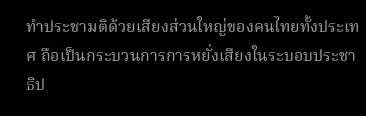ทำประชามติด้วยเสียงส่วนใหญ่ของคนไทยทั้งประเทศ ถือเป็นกระบวนการการหยั่งเสียงในระบอบประชาธิป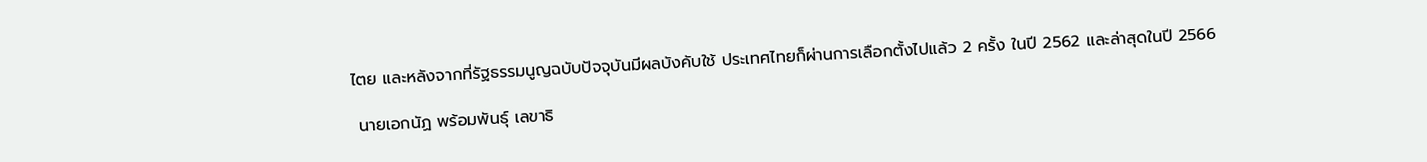ไตย และหลังจากที่รัฐธรรมนูญฉบับปัจจุบันมีผลบังคับใช้ ประเทศไทยก็ผ่านการเลือกตั้งไปแล้ว 2 ครั้ง ในปี 2562 และล่าสุดในปี 2566

 นายเอกนัฏ พร้อมพันธุ์ เลขาธิ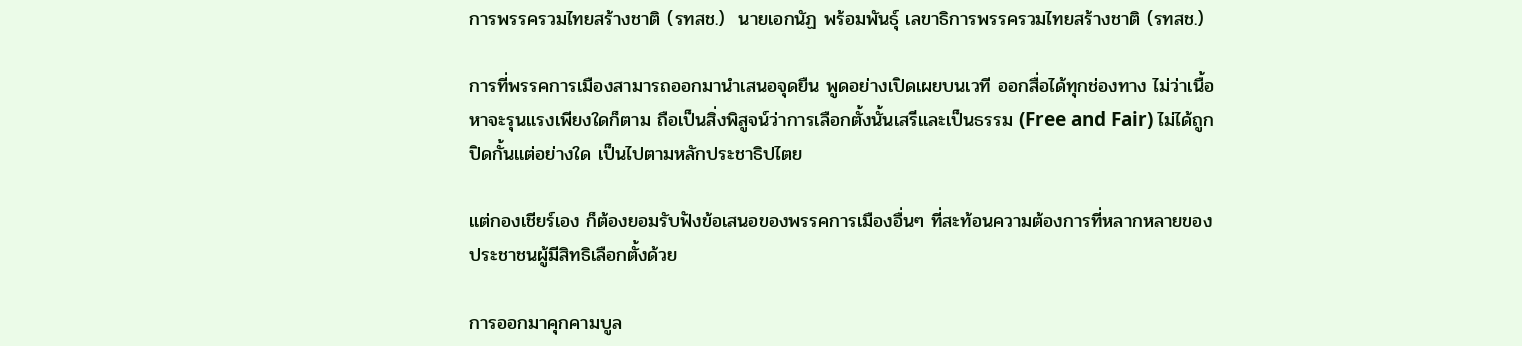การพรรครวมไทยสร้างชาติ (รทสช.)  นายเอกนัฏ พร้อมพันธุ์ เลขาธิการพรรครวมไทยสร้างชาติ (รทสช.)

การที่พรรคการเมืองสามารถออกมานำเสนอจุดยืน พูดอย่างเปิดเผยบนเวที ออกสื่อได้ทุกช่องทาง ไม่ว่าเนื้อหาจะรุนแรงเพียงใดก็ตาม ถือเป็นสิ่งพิสูจน์ว่าการเลือกตั้งนั้นเสรีและเป็นธรรม (Free and Fair) ไม่ได้ถูกปิดกั้นแต่อย่างใด เป็นไปตามหลักประชาธิปไตย

แต่กองเชียร์เอง ก็ต้องยอมรับฟังข้อเสนอของพรรคการเมืองอื่นๆ ที่สะท้อนความต้องการที่หลากหลายของประชาชนผู้มีสิทธิเลือกตั้งด้วย

การออกมาคุกคามบูล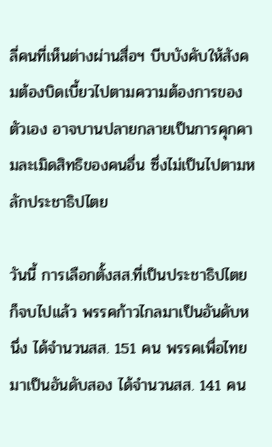ลี่คนที่เห็นต่างผ่านสื่อฯ บีบบังคับให้สังคมต้องบิดเบี้ยวไปตามความต้องการของตัวเอง อาจบานปลายกลายเป็นการคุกคามละเมิดสิทธิของคนอื่น ซึ่งไม่เป็นไปตามหลักประชาธิปไตย

วันนี้ การเลือกตั้งสส.ที่เป็นประชาธิปไตยก็จบไปแล้ว พรรคก้าวไกลมาเป็นอันดับหนึ่ง ได้จำนวนสส. 151 คน พรรคเพื่อไทยมาเป็นอันดับสอง ได้จำนวนสส. 141 คน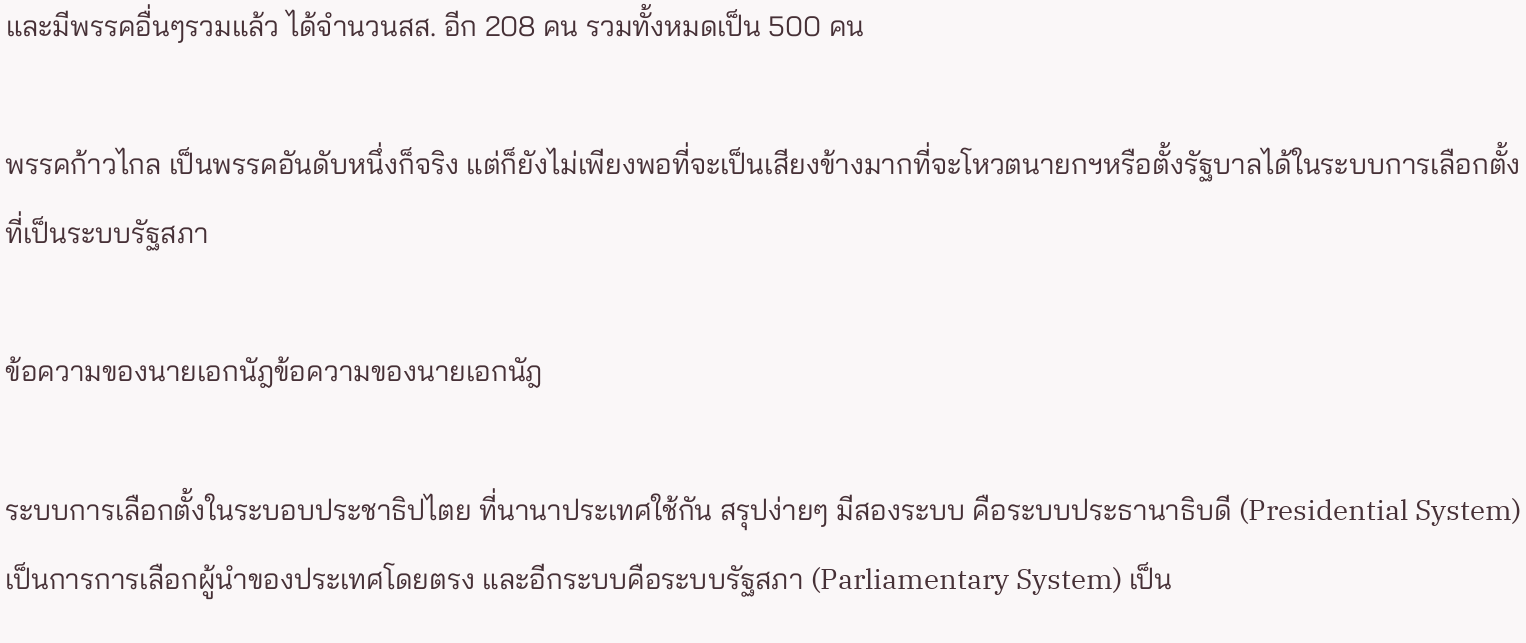และมีพรรคอื่นๆรวมแล้ว ได้จำนวนสส. อีก 208 คน รวมทั้งหมดเป็น 500 คน

พรรคก้าวไกล เป็นพรรคอันดับหนึ่งก็จริง แต่ก็ยังไม่เพียงพอที่จะเป็นเสียงข้างมากที่จะโหวตนายกฯหรือตั้งรัฐบาลได้ในระบบการเลือกตั้งที่เป็นระบบรัฐสภา

ข้อความของนายเอกนัฎข้อความของนายเอกนัฎ

ระบบการเลือกตั้งในระบอบประชาธิปไตย ที่นานาประเทศใช้กัน สรุปง่ายๆ มีสองระบบ คือระบบประธานาธิบดี (Presidential System) เป็นการการเลือกผู้นำของประเทศโดยตรง และอีกระบบคือระบบรัฐสภา (Parliamentary System) เป็น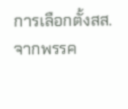การเลือกตั้งสส. จากพรรค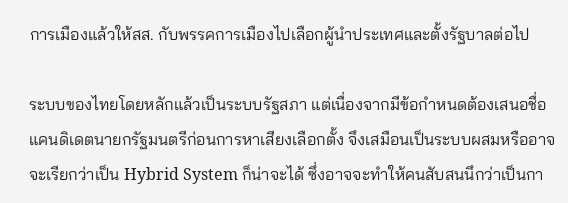การเมืองแล้วให้สส. กับพรรคการเมืองไปเลือกผู้นำประเทศและตั้งรัฐบาลต่อไป

ระบบของไทยโดยหลักแล้วเป็นระบบรัฐสภา แต่เนื่องจากมีข้อกำหนดต้องเสนอชื่อแคนดิเดตนายกรัฐมนตรีก่อนการหาเสียงเลือกตั้ง จึงเสมือนเป็นระบบผสมหรืออาจจะเรียกว่าเป็น Hybrid System ก็น่าจะได้ ซึ่งอาจจะทำให้คนสับสนนึกว่าเป็นกา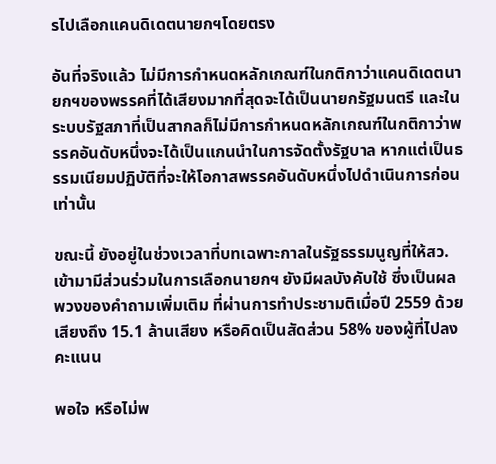รไปเลือกแคนดิเดตนายกฯโดยตรง

อันที่จริงแล้ว ไม่มีการกำหนดหลักเกณฑ์ในกติกาว่าแคนดิเดตนายกฯของพรรคที่ได้เสียงมากที่สุดจะได้เป็นนายกรัฐมนตรี และในระบบรัฐสภาที่เป็นสากลก็ไม่มีการกำหนดหลักเกณฑ์ในกติกาว่าพรรคอันดับหนึ่งจะได้เป็นแกนนำในการจัดตั้งรัฐบาล หากแต่เป็นธรรมเนียมปฏิบัติที่จะให้โอกาสพรรคอันดับหนึ่งไปดำเนินการก่อนเท่านั้น

ขณะนี้ ยังอยู่ในช่วงเวลาที่บทเฉพาะกาลในรัฐธรรมนูญที่ให้สว. เข้ามามีส่วนร่วมในการเลือกนายกฯ ยังมีผลบังคับใช้ ซึ่งเป็นผลพวงของคำถามเพิ่มเติม ที่ผ่านการทำประชามติเมื่อปี 2559 ด้วยเสียงถึง 15.1 ล้านเสียง หรือคิดเป็นสัดส่วน 58% ของผู้ที่ไปลงคะแนน

พอใจ หรือไม่พ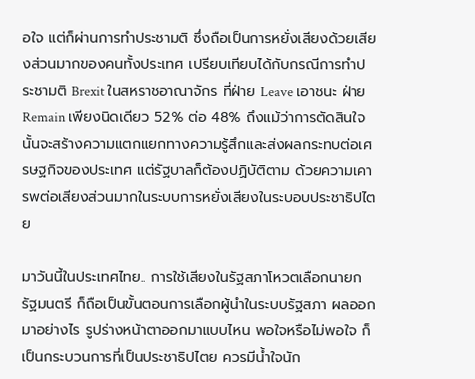อใจ แต่ก็ผ่านการทำประชามติ ซึ่งถือเป็นการหยั่งเสียงด้วยเสียงส่วนมากของคนทั้งประเทศ เปรียบเทียบได้กับกรณีการทำประชามติ Brexit ในสหราชอาณาจักร ที่ฝ่าย Leave เอาชนะ ฝ่าย Remain เพียงนิดเดียว 52% ต่อ 48% ถึงแม้ว่าการตัดสินใจนั้นจะสร้างความแตกแยกทางความรู้สึกและส่งผลกระทบต่อเศรษฐกิจของประเทศ แต่รัฐบาลก็ต้องปฏิบัติตาม ด้วยความเคารพต่อเสียงส่วนมากในระบบการหยั่งเสียงในระบอบประชาธิปไตย

มาวันนี้ในประเทศไทย.. การใช้เสียงในรัฐสภาโหวตเลือกนายกรัฐมนตรี ก็ถือเป็นขั้นตอนการเลือกผู้นำในระบบรัฐสภา ผลออกมาอย่างไร รูปร่างหน้าตาออกมาแบบไหน พอใจหรือไม่พอใจ ก็เป็นกระบวนการที่เป็นประชาธิปไตย ควรมีน้ำใจนัก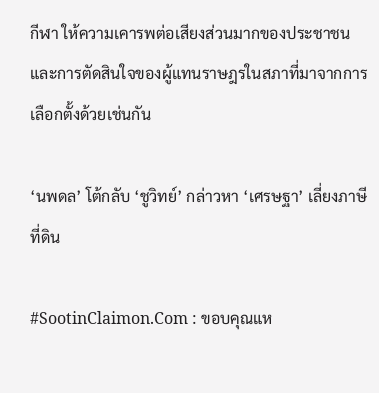กีฬา ให้ความเคารพต่อเสียงส่วนมากของประชาชนและการตัดสินใจของผู้แทนราษฎรในสภาที่มาจากการเลือกตั้งด้วยเช่นกัน

‘นพดล’ โต้กลับ ‘ชูวิทย์’ กล่าวหา ‘เศรษฐา’ เลี่ยงภาษีที่ดิน

#SootinClaimon.Com : ขอบคุณแห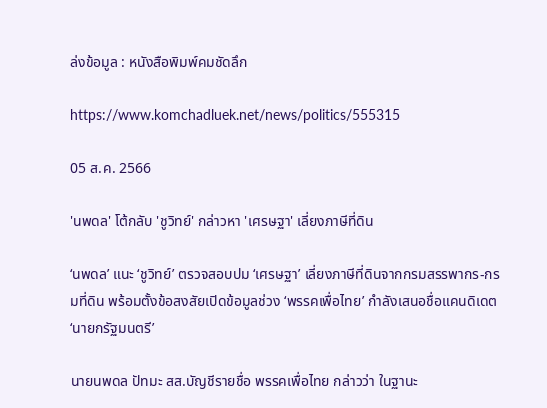ล่งข้อมูล : หนังสือพิมพ์คมชัดลึก

https://www.komchadluek.net/news/politics/555315

05 ส.ค. 2566

'นพดล' โต้กลับ 'ชูวิทย์' กล่าวหา 'เศรษฐา' เลี่ยงภาษีที่ดิน

‘นพดล’ แนะ ‘ชูวิทย์’ ตรวจสอบปม ‘เศรษฐา’ เลี่ยงภาษีที่ดินจากกรมสรรพากร-กรมที่ดิน พร้อมตั้งข้อสงสัยเปิดข้อมูลช่วง ‘พรรคเพื่อไทย’ กำลังเสนอชื่อแคนดิเดต ‘นายกรัฐมนตรี’

นายนพดล ปัทมะ สส.บัญชีรายชื่อ พรรคเพื่อไทย กล่าวว่า ในฐานะ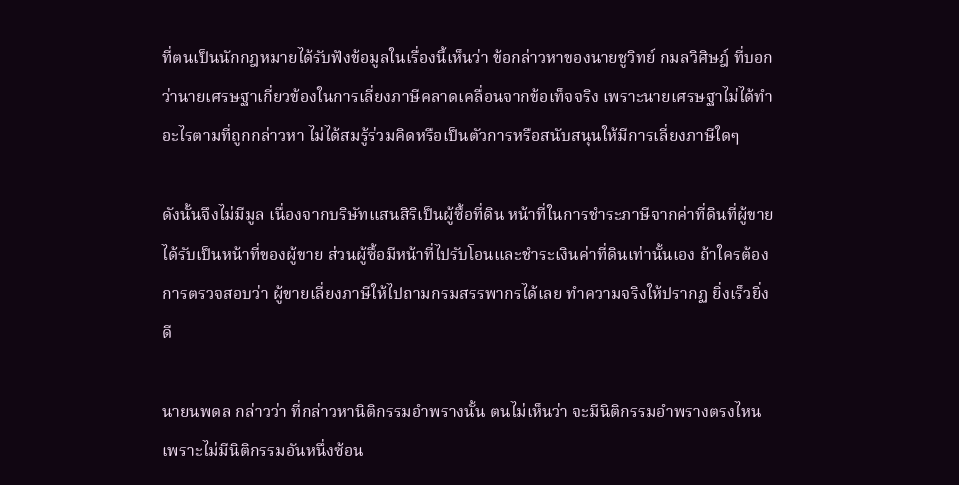ที่ตนเป็นนักกฎหมายได้รับฟังข้อมูลในเรื่องนี้เห็นว่า ข้อกล่าวหาของนายชูวิทย์ กมลวิศิษฎ์ ที่บอกว่านายเศรษฐาเกี่ยวข้องในการเลี่ยงภาษีคลาดเคลื่อนจากข้อเท็จจริง เพราะนายเศรษฐาไม่ได้ทำอะไรตามที่ถูกกล่าวหา ไม่ได้สมรู้ร่วมคิดหรือเป็นตัวการหรือสนับสนุนให้มีการเลี่ยงภาษีใดๆ

ดังนั้นจึงไม่มีมูล เนื่องจากบริษัทแสนสิริเป็นผู้ซื้อที่ดิน หน้าที่ในการชำระภาษีจากค่าที่ดินที่ผู้ขายได้รับเป็นหน้าที่ของผู้ขาย ส่วนผู้ซื้อมีหน้าที่ไปรับโอนและชำระเงินค่าที่ดินเท่านั้นเอง ถ้าใครต้องการตรวจสอบว่า ผู้ขายเลี่ยงภาษีให้ไปถามกรมสรรพากรได้เลย ทำความจริงให้ปรากฏ ยิ่งเร็วยิ่งดี

นายนพดล กล่าวว่า ที่กล่าวหานิติกรรมอำพรางนั้น ตนไม่เห็นว่า จะมีนิติกรรมอำพรางตรงไหน เพราะไม่มีนิติกรรมอันหนึ่งซ้อน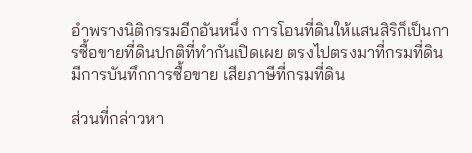อำพรางนิติกรรมอีกอันหนึ่ง การโอนที่ดินให้แสนสิริก็เป็นการซื้อขายที่ดินปกติที่ทำกันเปิดเผย ตรงไปตรงมาที่กรมที่ดิน มีการบันทึกการซื้อขาย เสียภาษีที่กรมที่ดิน

ส่วนที่กล่าวหา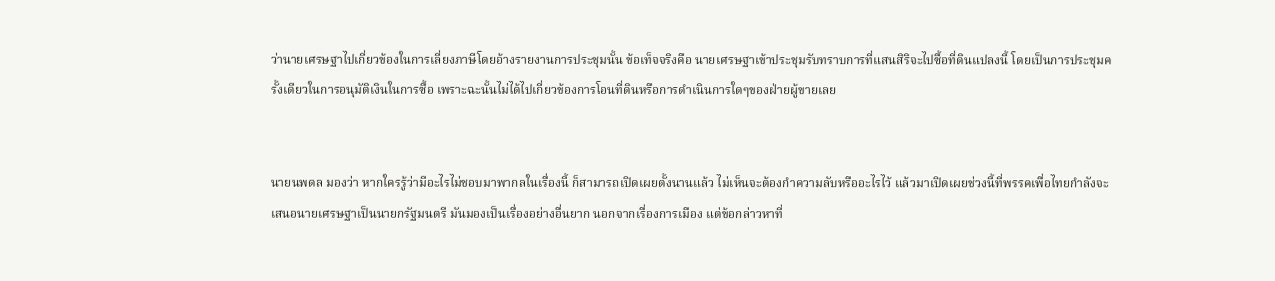ว่านายเศรษฐาไปเกี่ยวข้องในการเลี่ยงภาษีโดยอ้างรายงานการประชุมนั้น ข้อเท็จจริงคือ นายเศรษฐาเข้าประชุมรับทราบการที่แสนสิริจะไปซื้อที่ดินแปลงนี้ โดยเป็นการประชุมครั้งเดียวในการอนุมัติเงินในการซื้อ เพราะฉะนั้นไม่ได้ไปเกี่ยวข้องการโอนที่ดินหรือการดำเนินการใดๆของฝ่ายผู้ขายเลย


นายนพดล มองว่า หากใครรู้ว่ามีอะไรไม่ชอบมาพากลในเรื่องนี้ ก็สามารถเปิดเผยตั้งนานแล้ว ไม่เห็นจะต้องกำความลับหรืออะไรไว้ แล้วมาเปิดเผยช่วงนี้ที่พรรคเพื่อไทยกำลังจะเสนอนายเศรษฐาเป็นนายกรัฐมนตรี มันมองเป็นเรื่องอย่างอื่นยาก นอกจากเรื่องการเมือง แต่ข้อกล่าวหาที่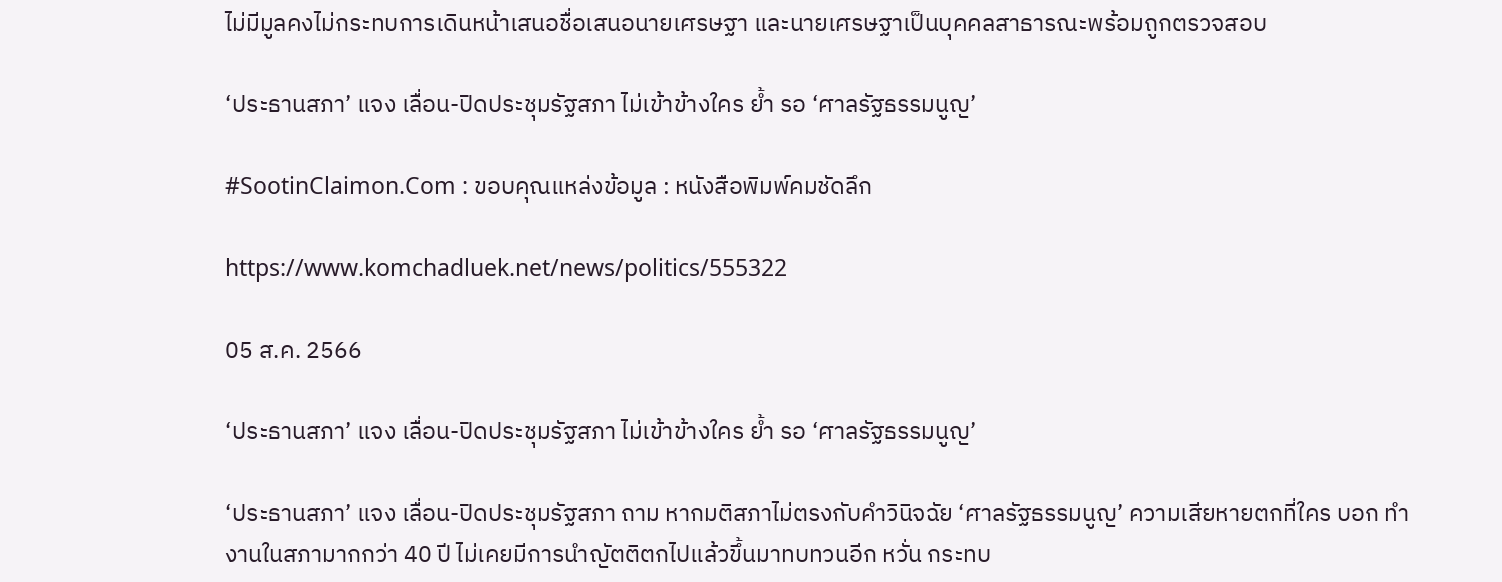ไม่มีมูลคงไม่กระทบการเดินหน้าเสนอชื่อเสนอนายเศรษฐา และนายเศรษฐาเป็นบุคคลสาธารณะพร้อมถูกตรวจสอบ

‘ประธานสภา’ แจง เลื่อน-ปิดประชุมรัฐสภา ไม่เข้าข้างใคร ย้ำ รอ ‘ศาลรัฐธรรมนูญ’

#SootinClaimon.Com : ขอบคุณแหล่งข้อมูล : หนังสือพิมพ์คมชัดลึก

https://www.komchadluek.net/news/politics/555322

05 ส.ค. 2566

‘ประธานสภา’ แจง เลื่อน-ปิดประชุมรัฐสภา ไม่เข้าข้างใคร ย้ำ รอ ‘ศาลรัฐธรรมนูญ’

‘ประธานสภา’ แจง เลื่อน-ปิดประชุมรัฐสภา ถาม หากมติสภาไม่ตรงกับคำวินิจฉัย ‘ศาลรัฐธรรมนูญ’ ความเสียหายตกที่ใคร บอก ทำงานในสภามากกว่า 40 ปี ไม่เคยมีการนำญัตติตกไปแล้วขึ้นมาทบทวนอีก หวั่น กระทบ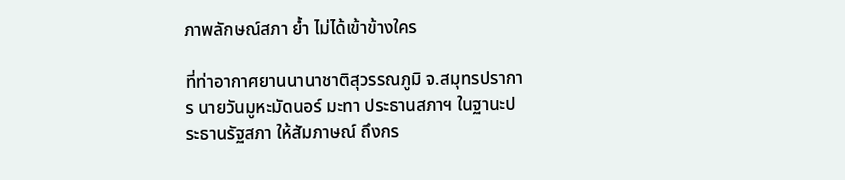ภาพลักษณ์สภา ย้ำ ไม่ได้เข้าข้างใคร

ที่ท่าอากาศยานนานาชาติสุวรรณภูมิ จ.สมุทรปราการ นายวันมูหะมัดนอร์ มะทา ประธานสภาฯ ในฐานะประธานรัฐสภา ให้สัมภาษณ์ ถึงกร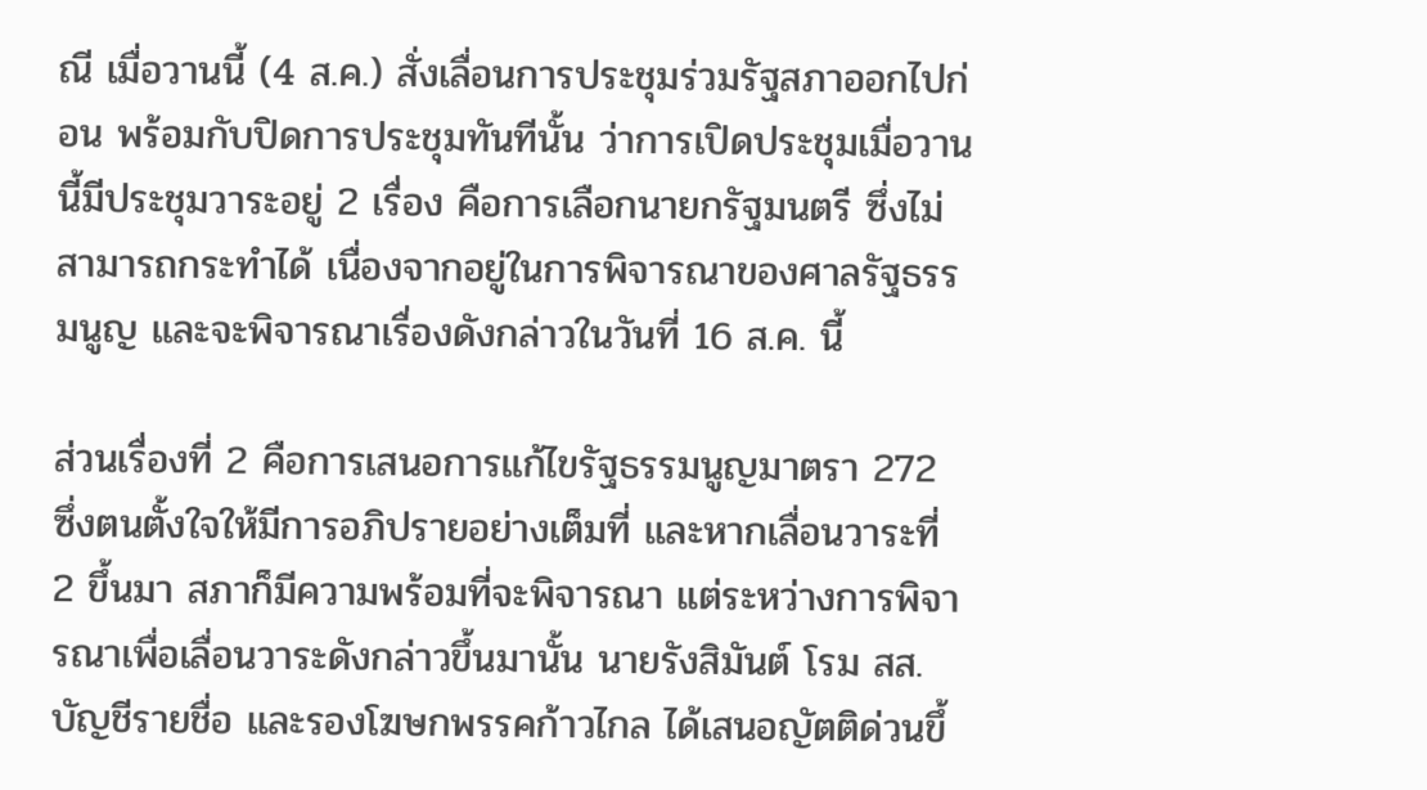ณี เมื่อวานนี้ (4 ส.ค.) สั่งเลื่อนการประชุมร่วมรัฐสภาออกไปก่อน พร้อมกับปิดการประชุมทันทีนั้น ว่าการเปิดประชุมเมื่อวานนี้มีประชุมวาระอยู่ 2 เรื่อง คือการเลือกนายกรัฐมนตรี ซึ่งไม่สามารถกระทำได้ เนื่องจากอยู่ในการพิจารณาของศาลรัฐธรรมนูญ และจะพิจารณาเรื่องดังกล่าวในวันที่ 16 ส.ค. นี้

ส่วนเรื่องที่ 2 คือการเสนอการแก้ไขรัฐธรรมนูญมาตรา 272 ซึ่งตนตั้งใจให้มีการอภิปรายอย่างเต็มที่ และหากเลื่อนวาระที่ 2 ขึ้นมา สภาก็มีความพร้อมที่จะพิจารณา แต่ระหว่างการพิจารณาเพื่อเลื่อนวาระดังกล่าวขึ้นมานั้น นายรังสิมันต์ โรม สส.บัญชีรายชื่อ และรองโฆษกพรรคก้าวไกล ได้เสนอญัตติด่วนขึ้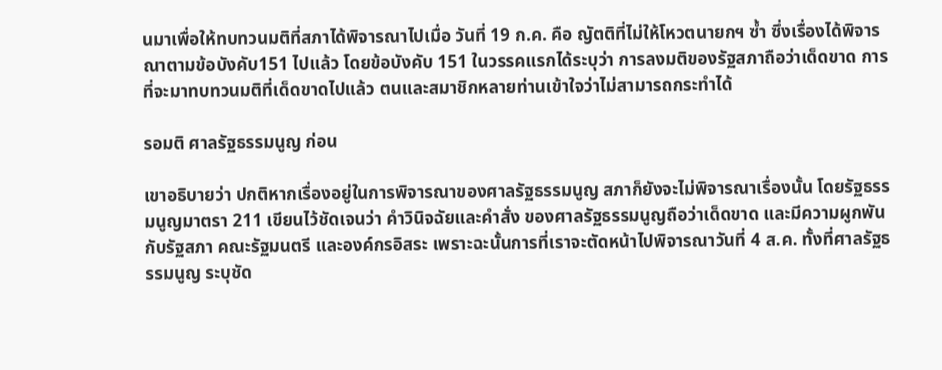นมาเพื่อให้ทบทวนมติที่สภาได้พิจารณาไปเมื่อ วันที่ 19 ก.ค. คือ ญัตติที่ไม่ให้โหวตนายกฯ ซ้ำ ซึ่งเรื่องได้พิจารณาตามข้อบังคับ151 ไปแล้ว โดยข้อบังคับ 151 ในวรรคแรกได้ระบุว่า การลงมติของรัฐสภาถือว่าเด็ดขาด การที่จะมาทบทวนมติที่เด็ดขาดไปแล้ว ตนและสมาชิกหลายท่านเข้าใจว่าไม่สามารถกระทำได้

รอมติ ศาลรัฐธรรมนูญ ก่อน

เขาอธิบายว่า ปกติหากเรื่องอยู่ในการพิจารณาของศาลรัฐธรรมนูญ สภาก็ยังจะไม่พิจารณาเรื่องนั้น โดยรัฐธรรมนูญมาตรา 211 เขียนไว้ชัดเจนว่า คำวินิจฉัยและคำสั่ง ของศาลรัฐธรรมนูญถือว่าเด็ดขาด และมีความผูกพันกับรัฐสภา คณะรัฐมนตรี และองค์กรอิสระ เพราะฉะนั้นการที่เราจะตัดหน้าไปพิจารณาวันที่ 4 ส.ค. ทั้งที่ศาลรัฐธรรมนูญ ระบุชัด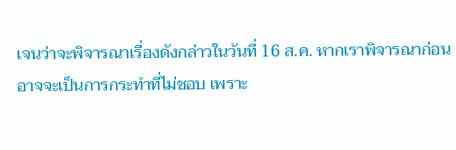เจนว่าจะพิจารณาเรื่องดังกล่าวในวันที่ 16 ส.ค. หากเราพิจารณาก่อน อาจจะเป็นการกระทำที่ไม่ชอบ เพราะ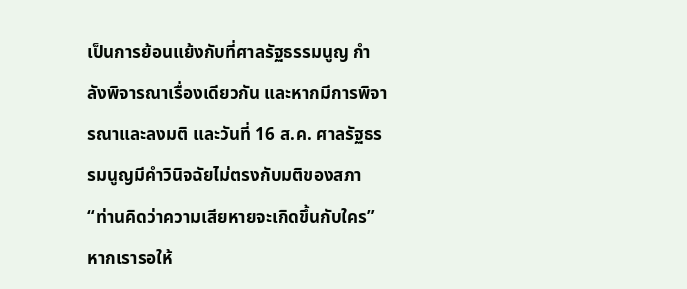เป็นการย้อนแย้งกับที่ศาลรัฐธรรมนูญ กำลังพิจารณาเรื่องเดียวกัน และหากมีการพิจารณาและลงมติ และวันที่ 16 ส.ค. ศาลรัฐธรรมนูญมีคำวินิจฉัยไม่ตรงกับมติของสภา “ท่านคิดว่าความเสียหายจะเกิดขึ้นกับใคร” หากเรารอให้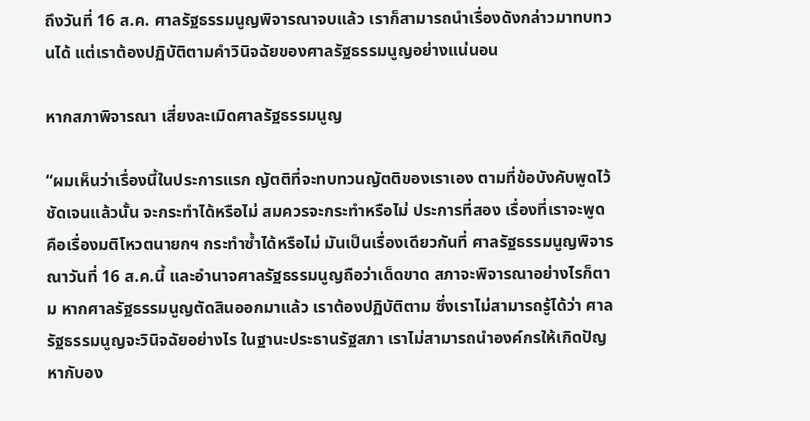ถึงวันที่ 16 ส.ค. ศาลรัฐธรรมนูญพิจารณาจบแล้ว เราก็สามารถนำเรื่องดังกล่าวมาทบทวนได้ แต่เราต้องปฏิบัติตามคำวินิจฉัยของศาลรัฐธรรมนูญอย่างแน่นอน

หากสภาพิจารณา เสี่ยงละเมิดศาลรัฐธรรมนูญ

“ผมเห็นว่าเรื่องนี้ในประการแรก ญัตติที่จะทบทวนญัตติของเราเอง ตามที่ข้อบังคับพูดไว้ชัดเจนแล้วนั้น จะกระทำได้หรือไม่ สมควรจะกระทำหรือไม่ ประการที่สอง เรื่องที่เราจะพูด คือเรื่องมติโหวตนายกฯ กระทำซ้ำได้หรือไม่ มันเป็นเรื่องเดียวกันที่ ศาลรัฐธรรมนูญพิจารณาวันที่ 16 ส.ค.นี้ และอำนาจศาลรัฐธรรมนูญถือว่าเด็ดขาด สภาจะพิจารณาอย่างไรก็ตาม หากศาลรัฐธรรมนูญตัดสินออกมาแล้ว เราต้องปฏิบัติตาม ซึ่งเราไม่สามารถรู้ได้ว่า ศาลรัฐธรรมนูญจะวินิจฉัยอย่างไร ในฐานะประธานรัฐสภา เราไม่สามารถนำองค์กรให้เกิดปัญหากับอง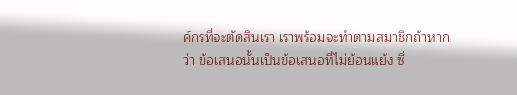ค์กรที่จะตัดสินเรา เราพร้อมจะทำตามสมาชิกถ้าหากว่า ข้อเสนอนั้นเป็นข้อเสนอที่ไม่ย้อนแย้ง ซึ่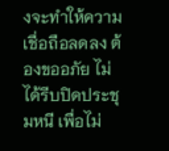งจะทำให้ความเชื่อถือลดลง ต้องขออภัย ไม่ได้รีบปิดประชุมหนี เพื่อไม่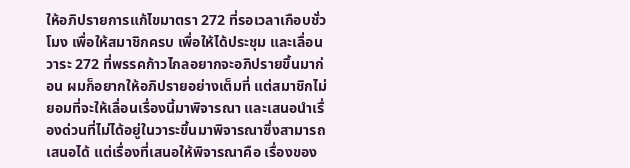ให้อภิปรายการแก้ไขมาตรา 272 ที่รอเวลาเกือบชั่วโมง เพื่อให้สมาชิกครบ เพื่อให้ได้ประชุม และเลื่อนวาระ 272 ที่พรรคก้าวไกลอยากจะอภิปรายขึ้นมาก่อน ผมก็อยากให้อภิปรายอย่างเต็มที่ แต่สมาชิกไม่ยอมที่จะให้เลื่อนเรื่องนี้มาพิจารณา และเสนอนำเรื่องด่วนที่ไม่ได้อยู่ในวาระขึ้นมาพิจารณาซึ่งสามารถเสนอได้ แต่เรื่องที่เสนอให้พิจารณาคือ เรื่องของ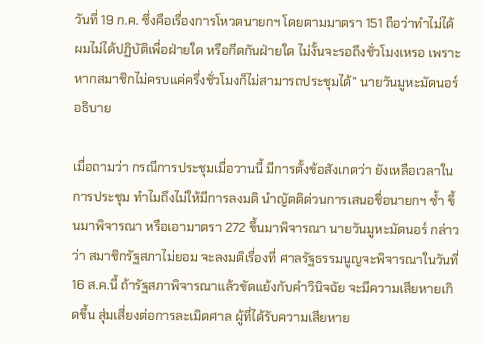วันที่ 19 ก.ค. ซึ่งคือเรื่องการโหวตนายกฯ โดยตามมาตรา 151 ถือว่าทำไม่ได้ ผมไม่ได้ปฏิบัติเพื่อฝ่ายใด หรือกีดกันฝ่ายใด ไม่งั้นจะรอถึงชั่วโมงเหรอ เพราะหากสมาชิกไม่ครบแค่ครึ่งชั่วโมงก็ไม่สามารถประชุมได้” นายวันมูหะมัดนอร์ อธิบาย

เมื่อถามว่า กรณีการประชุมเมื่อวานนี้ มีการตั้งข้อสังเกตว่า ยังเหลือเวลาในการประชุม ทำไมถึงไม่ให้มีการลงมติ นำญัตติด่วนการเสนอชื่อนายกฯ ซ้ำ ขึ้นมาพิจารณา หรือเอามาตรา 272 ขึ้นมาพิจารณา นายวันมูหะมัดนอร์ กล่าวว่า สมาชิกรัฐสภาไม่ยอม จะลงมติเรื่องที่ ศาลรัฐธรรมนูญจะพิจารณาในวันที่ 16 ส.ค.นี้ ถ้ารัฐสภาพิจารณาแล้วขัดแย้งกับคำวินิจฉัย จะมีความเสียหายเกิดขึ้น สุ่มเสี่ยงต่อการละเมิดศาล ผู้ที่ได้รับความเสียหาย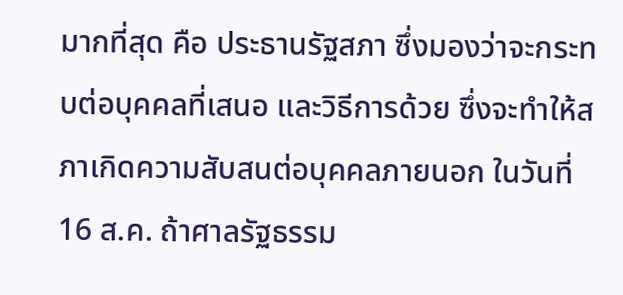มากที่สุด คือ ประธานรัฐสภา ซึ่งมองว่าจะกระทบต่อบุคคลที่เสนอ และวิธีการด้วย ซึ่งจะทำให้สภาเกิดความสับสนต่อบุคคลภายนอก ในวันที่ 16 ส.ค. ถ้าศาลรัฐธรรม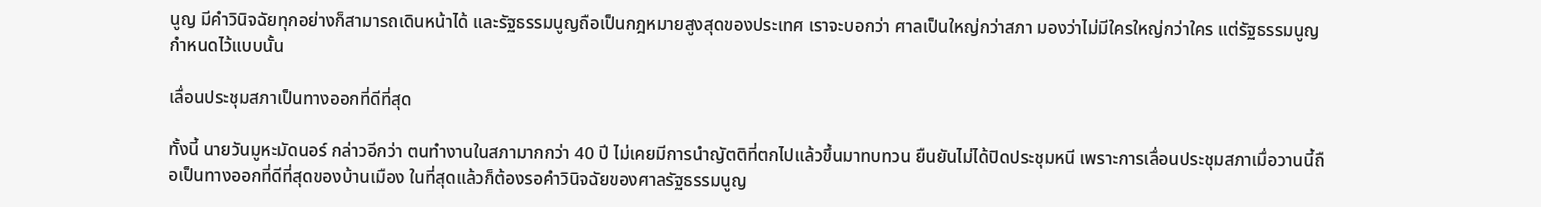นูญ มีคำวินิจฉัยทุกอย่างก็สามารถเดินหน้าได้ และรัฐธรรมนูญถือเป็นกฎหมายสูงสุดของประเทศ เราจะบอกว่า ศาลเป็นใหญ่กว่าสภา มองว่าไม่มีใครใหญ่กว่าใคร แต่รัฐธรรมนูญกำหนดไว้แบบนั้น

เลื่อนประชุมสภาเป็นทางออกที่ดีที่สุด

ทั้งนี้ นายวันมูหะมัดนอร์ กล่าวอีกว่า ตนทำงานในสภามากกว่า 40 ปี ไม่เคยมีการนำญัตติที่ตกไปแล้วขึ้นมาทบทวน ยืนยันไม่ได้ปิดประชุมหนี เพราะการเลื่อนประชุมสภาเมื่อวานนี้ถือเป็นทางออกที่ดีที่สุดของบ้านเมือง ในที่สุดแล้วก็ต้องรอคำวินิจฉัยของศาลรัฐธรรมนูญ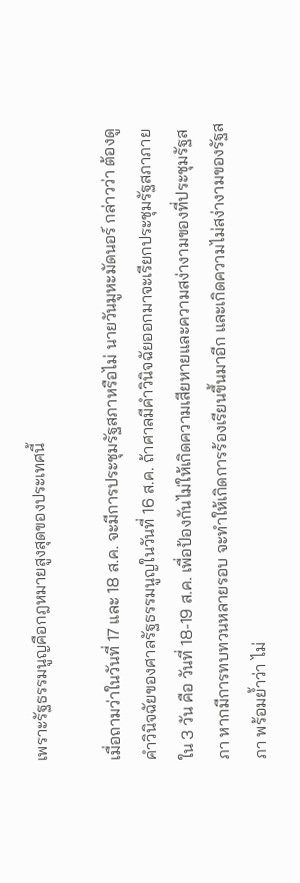เพราะรัฐธรรมนูญคือกฎหมายสูงสุดของประเทศนี้

เมื่อถามว่าในวันที่ 17 และ 18 ส.ค. จะมีการประชุมรัฐสภาหรือไม่ นายวันมูหะมัดนอร์ กล่าวว่า ต้องดูคำวินิจฉัยของศาลรัฐธรรมนูญในวันที่ 16 ส.ค. ถ้าศาลมีคำวินิจฉัยออกมาจะเรียกประชุมรัฐสภาภายใน 3 วัน คือ วันที่ 18-19 ส.ค. เพื่อป้องกันไม่ให้เกิดความเสียหายและความสง่างามของที่ประชุมรัฐสภา หากมีการทบทวนหลายรอบ จะทำให้เกิดการร้องเรียนขึ้นมาอีก และเกิดความไม่สง่างามของรัฐสภา พร้อมย้ำว่า ไม่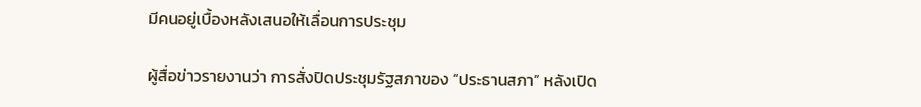มีคนอยู่เบื้องหลังเสนอให้เลื่อนการประชุม

ผู้สื่อข่าวรายงานว่า การสั่งปิดประชุมรัฐสภาของ “ประธานสภา” หลังเปิด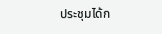ประชุมได้ก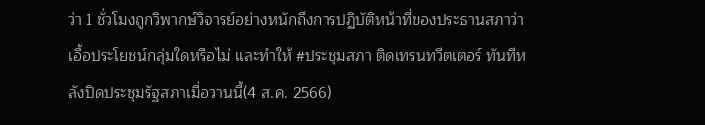ว่า 1 ชั่วโมงถูกวิพากษ์วิจารย์อย่างหนักถึงการปฏิบัติหน้าที่ของประธานสภาว่าเอื้อประโยชน์กลุ่มใดหรือไม่ และทำให้ #ประชุมสภา ติดเทรนทวีตเตอร์ ทันทีหลังปิดประชุมรัฐสภาเมื่อวานนี้(4 ส.ค. 2566)